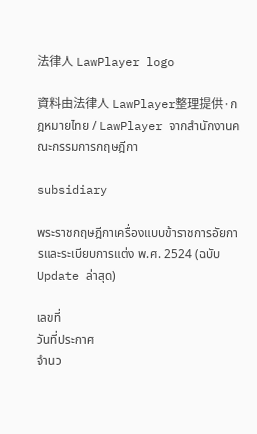法律人 LawPlayer logo

資料由法律人 LawPlayer整理提供·กฎหมายไทย / LawPlayer จากสำนักงานคณะกรรมการกฤษฎีกา

subsidiary

พระราชกฤษฎีกาเครื่องแบบข้าราชการอัยการและระเบียบการแต่ง พ.ศ. 2524 (ฉบับ Update ล่าสุด)

เลขที่
วันที่ประกาศ
จำนว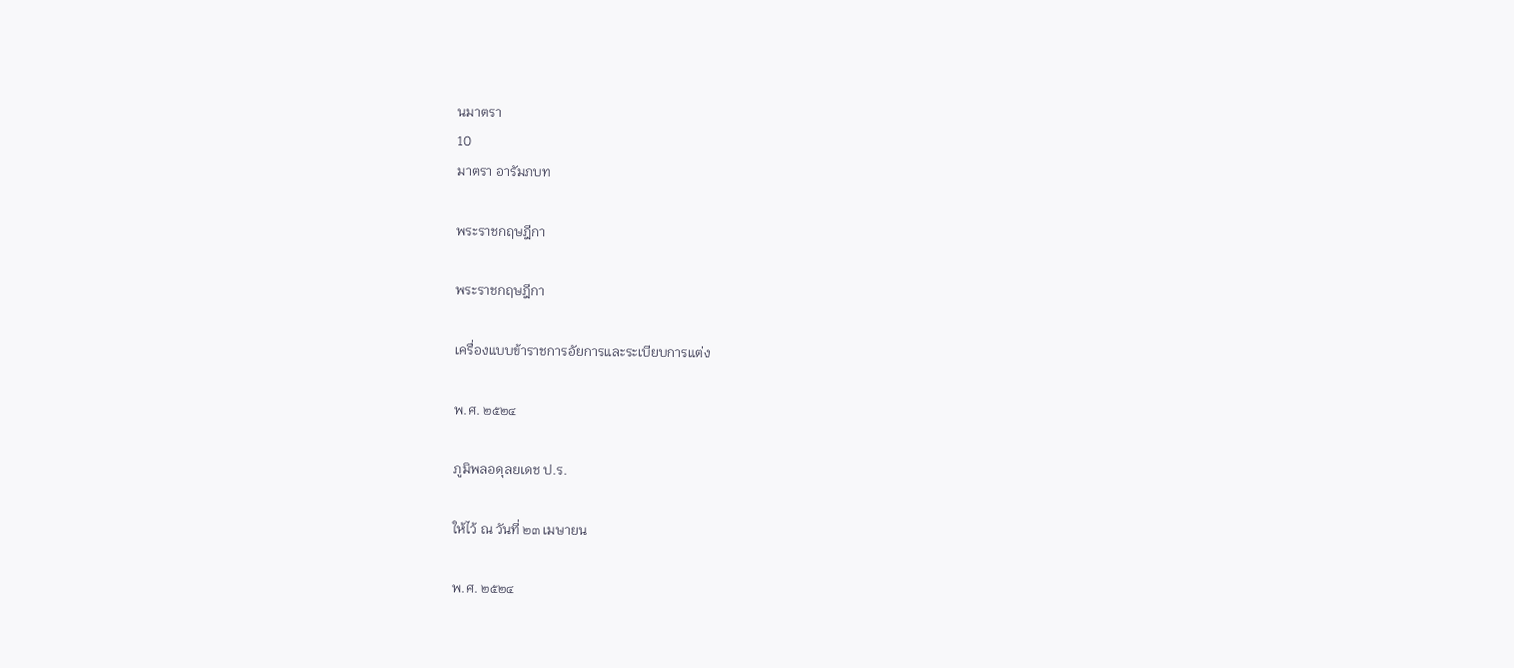นมาตรา
10
มาตรา อารัมภบท

พระราชกฤษฎีกา

พระราชกฤษฎีกา

เครื่องแบบข้าราชการอัยการและระเบียบการแต่ง

พ.ศ. ๒๕๒๔

ภูมิพลอดุลยเดช ป.ร.

ให้ไว้ ณ วันที่ ๒๓ เมษายน

พ.ศ. ๒๕๒๔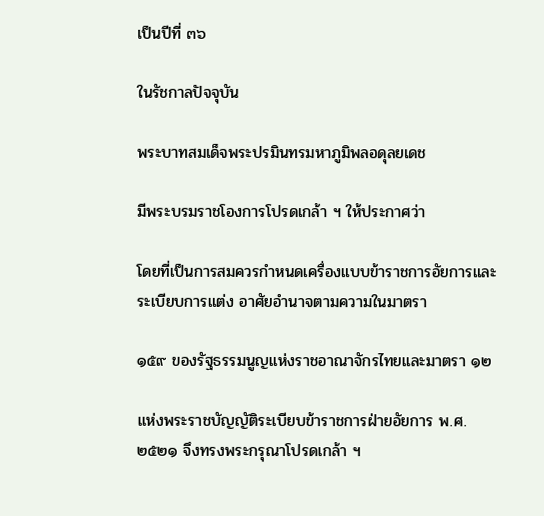เป็นปีที่ ๓๖

ในรัชกาลปัจจุบัน

พระบาทสมเด็จพระปรมินทรมหาภูมิพลอดุลยเดช

มีพระบรมราชโองการโปรดเกล้า ฯ ให้ประกาศว่า

โดยที่เป็นการสมควรกำหนดเครื่องแบบข้าราชการอัยการและระเบียบการแต่ง อาศัยอำนาจตามความในมาตรา

๑๕๙ ของรัฐธรรมนูญแห่งราชอาณาจักรไทยและมาตรา ๑๒

แห่งพระราชบัญญัติระเบียบข้าราชการฝ่ายอัยการ พ.ศ. ๒๕๒๑ จึงทรงพระกรุณาโปรดเกล้า ฯ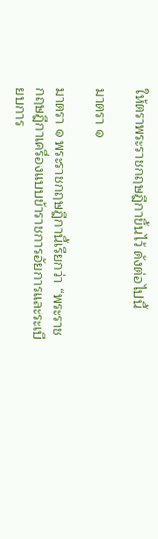ให้ตราพระราชกฤษฎีกาขึ้นไว้ ดังต่อไปนี้

มาตรา ๑

มาตรา ๑ พระราชกฤษฎีกานี้เรียกว่า “พระราชกฤษฎีกาเครื่องแบบข้าราชการอัยการและระเบียบการ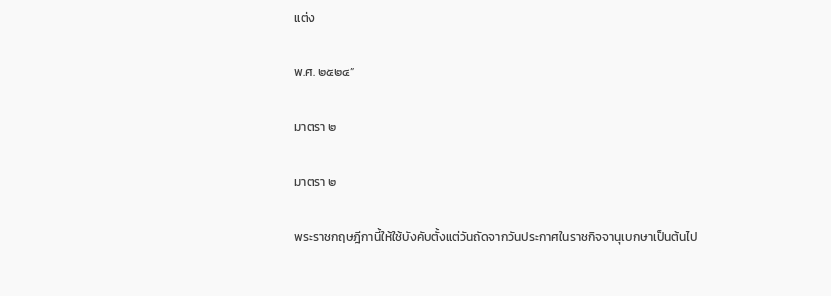แต่ง

พ.ศ. ๒๕๒๔”

มาตรา ๒

มาตรา ๒

พระราชกฤษฎีกานี้ให้ใช้บังคับตั้งแต่วันถัดจากวันประกาศในราชกิจจานุเบกษาเป็นต้นไป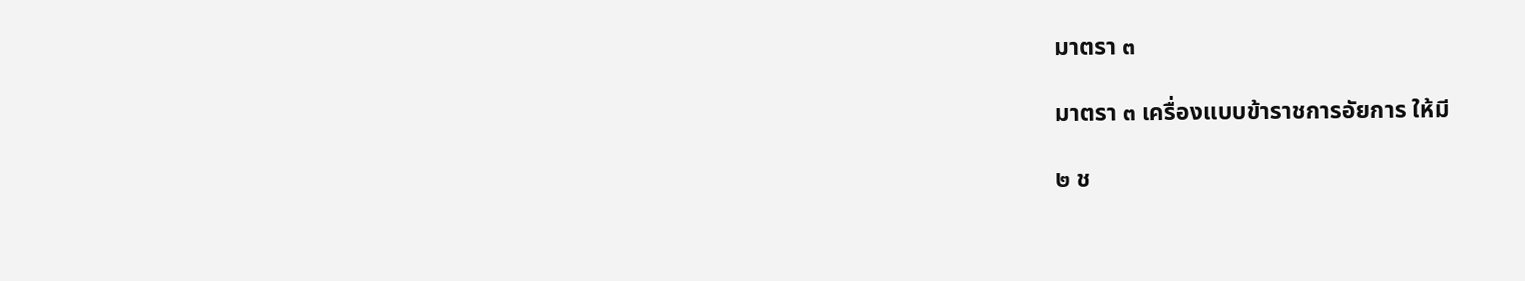มาตรา ๓

มาตรา ๓ เครื่องแบบข้าราชการอัยการ ให้มี

๒ ช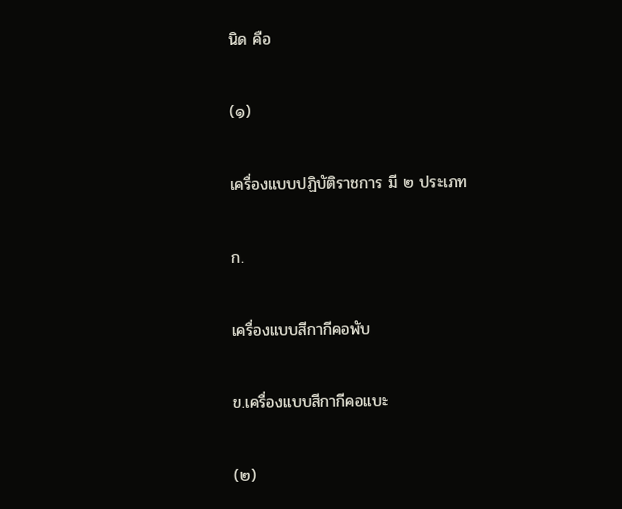นิด คือ

(๑)

เครื่องแบบปฏิบัติราชการ มี ๒ ประเภท

ก.

เครื่องแบบสีกากีคอพับ

ข.เครื่องแบบสีกากีคอแบะ

(๒)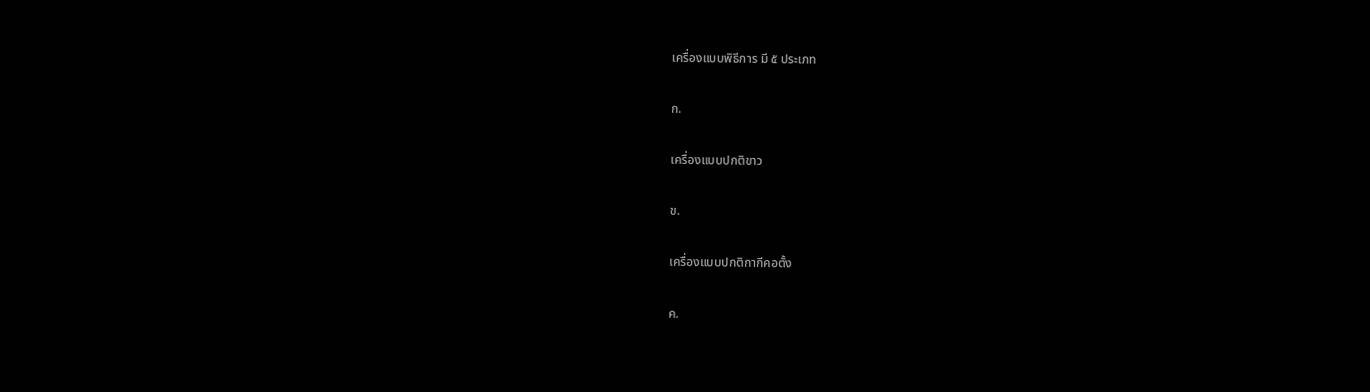เครื่องแบบพิธีการ มี ๕ ประเภท

ก.

เครื่องแบบปกติขาว

ข.

เครื่องแบบปกติกากีคอตั้ง

ค.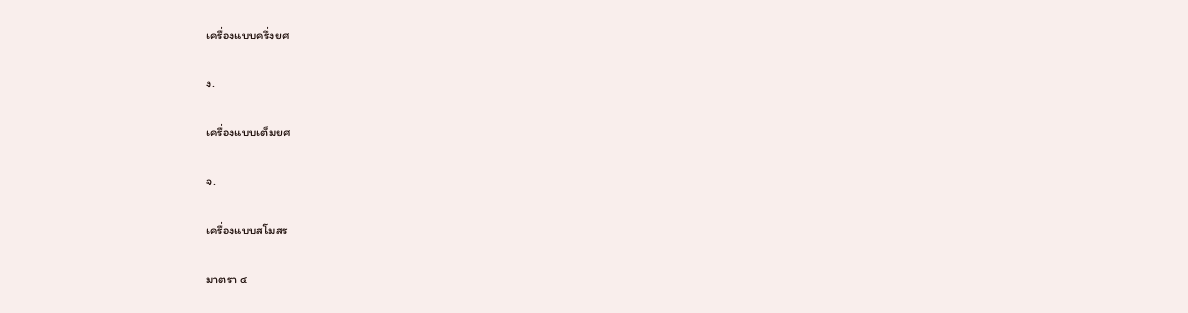เครื่องแบบครึ่งยศ

ง.

เครื่องแบบเต็มยศ

จ.

เครื่องแบบสโมสร

มาตรา ๔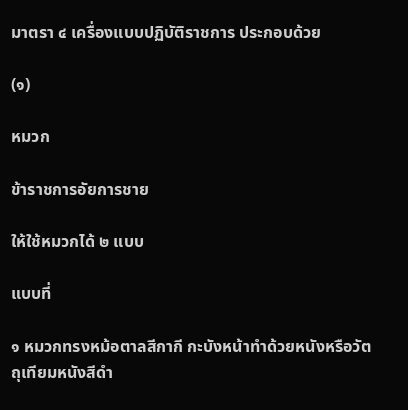มาตรา ๔ เครื่องแบบปฏิบัติราชการ ประกอบด้วย

(๑)

หมวก

ข้าราชการอัยการชาย

ให้ใช้หมวกได้ ๒ แบบ

แบบที่

๑ หมวกทรงหม้อตาลสีกากี กะบังหน้าทำด้วยหนังหรือวัตถุเทียมหนังสีดำ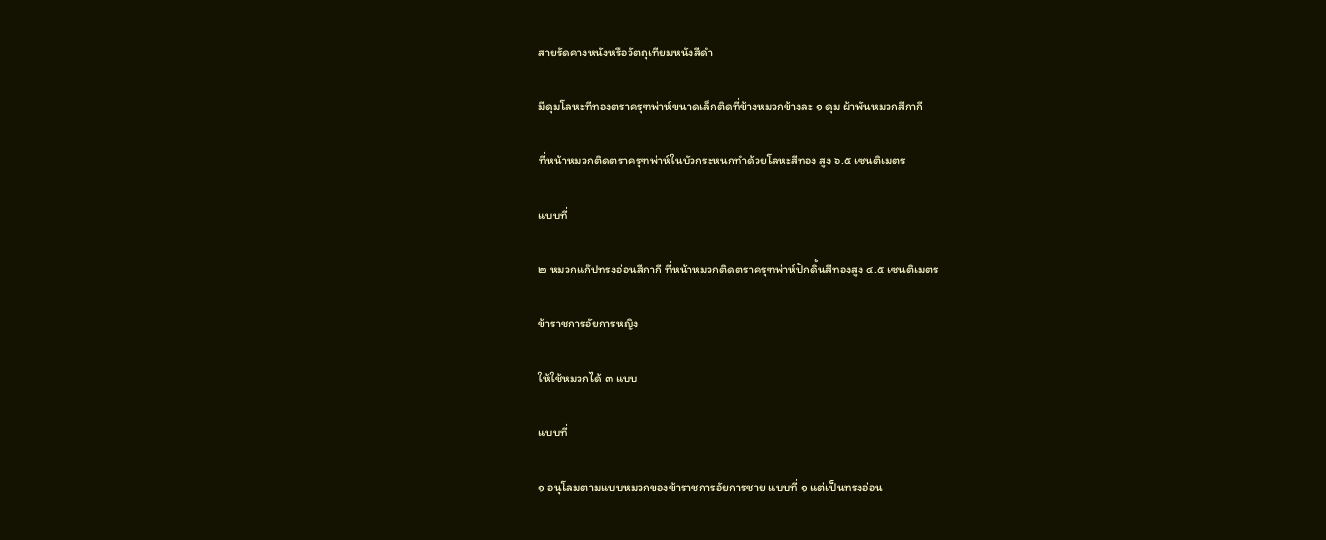สายรัดคางหนังหรือวัตถุเทียมหนังสีดำ

มีดุมโลหะทีทองตราครุฑพ่าห์ขนาดเล็กติดที่ข้างหมวกข้างละ ๑ ดุม ผ้าพันหมวกสีกากี

ที่หน้าหมวกติดตราครุฑพ่าห์ในบัวกระหนกทำด้วยโลหะสีทอง สูง ๖.๕ เซนติเมตร

แบบที่

๒ หมวกแก๊ปทรงอ่อนสีกากี ที่หน้าหมวกติดตราครุฑพ่าห์ปักดิ้นสีทองสูง ๔.๕ เซนติเมตร

ข้าราชการอัยการหญิง

ให้ใช้หมวกได้ ๓ แบบ

แบบที่

๑ อนุโลมตามแบบหมวกของข้าราชการอัยการชาย แบบที่ ๑ แต่เป็นทรงอ่อน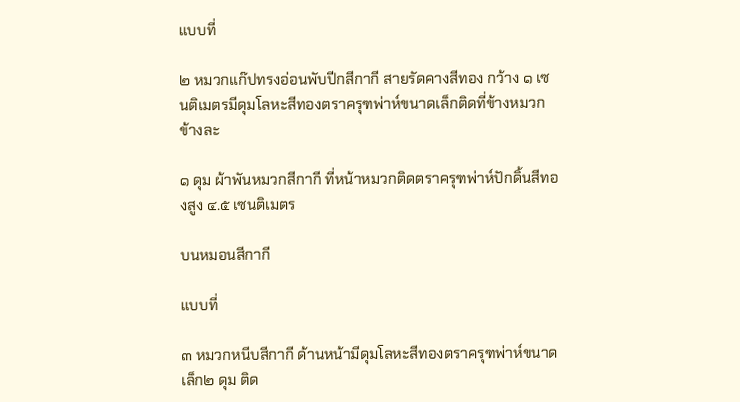แบบที่

๒ หมวกแก๊ปทรงอ่อนพับปีกสีกากี สายรัดคางสีทอง กว้าง ๑ เซนติเมตรมีดุมโลหะสีทองตราครุฑพ่าห์ขนาดเล็กติดที่ข้างหมวกข้างละ

๑ ดุม ผ้าพันหมวกสีกากี ที่หน้าหมวกติดตราครุฑพ่าห์ปักดิ้นสีทองสูง ๔.๕ เซนติเมตร

บนหมอนสีกากี

แบบที่

๓ หมวกหนีบสีกากี ด้านหน้ามีดุมโลหะสีทองตราครุฑพ่าห์ขนาดเล็ก๒ ดุม ติด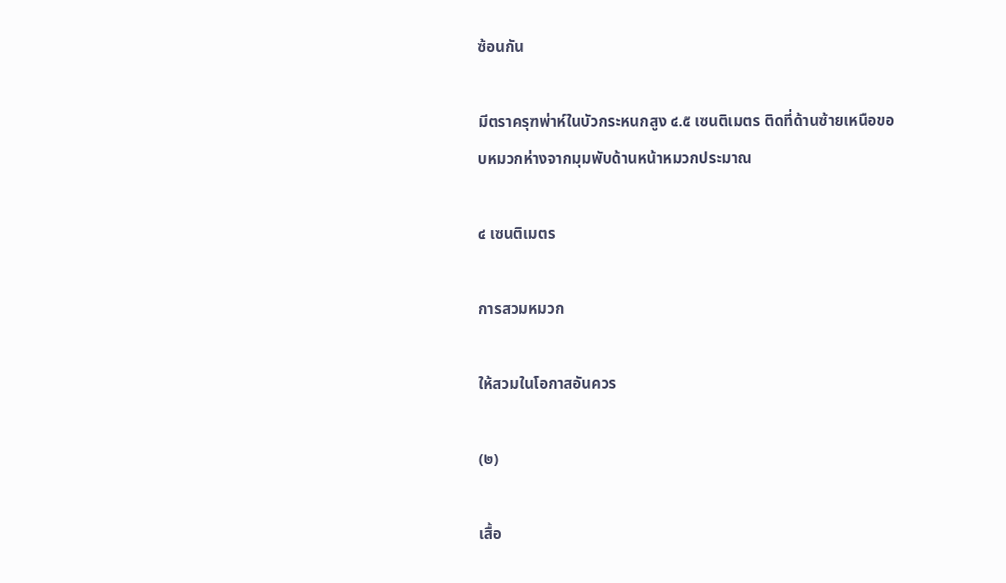ซ้อนกัน

มีตราครุฑพ่าห์ในบัวกระหนกสูง ๔.๕ เซนติเมตร ติดที่ด้านซ้ายเหนือขอบหมวกห่างจากมุมพับด้านหน้าหมวกประมาณ

๔ เซนติเมตร

การสวมหมวก

ให้สวมในโอกาสอันควร

(๒)

เสื้อ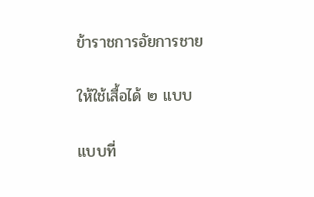ข้าราชการอัยการชาย

ให้ใช้เสื้อได้ ๒ แบบ

แบบที่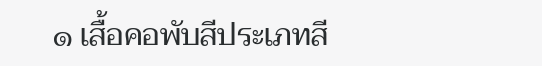๑ เสื้อคอพับสีประเภทสี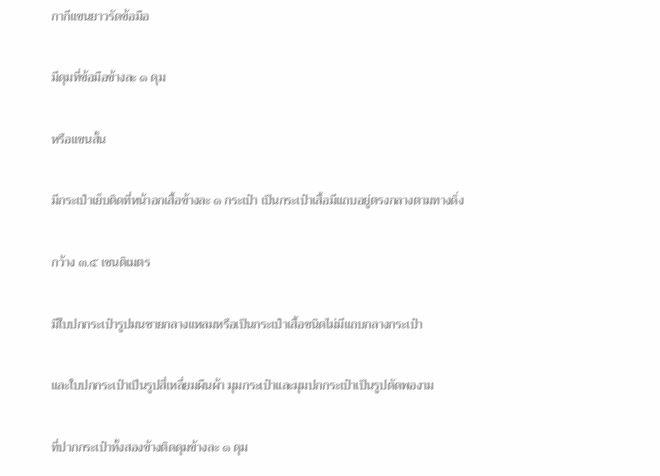กากีแขนยาวรัดข้อมือ

มีดุมที่ข้อมือข้างละ ๑ ดุม

หรือแขนสั้น

มีกระเป๋าเย็บติดที่หน้าอกเสื้อข้างละ ๑ กระเป๋า เป็นกระเป๋าเสื้อมีแถบอยู่ตรงกลางตามทางดิ่ง

กว้าง ๓.๕ เซนติเมตร

มีใบปกกระเป๋ารูปมนชายกลางแหลมหรือเป็นกระเป๋าเสื้อชนิดไม่มีแถบกลางกระเป๋า

และใบปกกระเป๋าเป็นรูปสี่เหลี่ยมผืนผ้า มุมกระเป๋าและมุมปกกระเป๋าเป็นรูปตัดพองาม

ที่ปากกระเป๋าทั้งสองข้างติดดุมข้างละ ๑ ดุม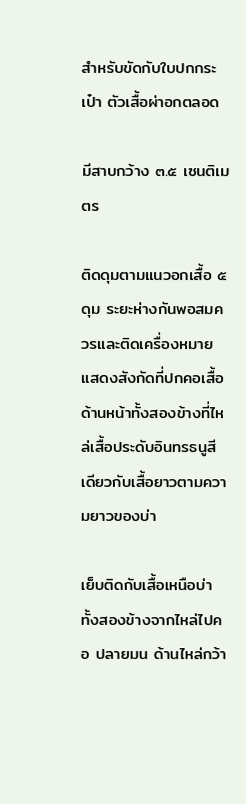สำหรับขัดกับใบปกกระเป๋า ตัวเสื้อผ่าอกตลอด

มีสาบกว้าง ๓.๕ เซนติเมตร

ติดดุมตามแนวอกเสื้อ ๕ ดุม ระยะห่างกันพอสมควรและติดเครื่องหมายแสดงสังกัดที่ปกคอเสื้อด้านหน้าทั้งสองข้างที่ไหล่เสื้อประดับอินทรธนูสีเดียวกับเสื้อยาวตามความยาวของบ่า

เย็บติดกับเสื้อเหนือบ่าทั้งสองข้างจากไหล่ไปคอ ปลายมน ด้านไหล่กว้า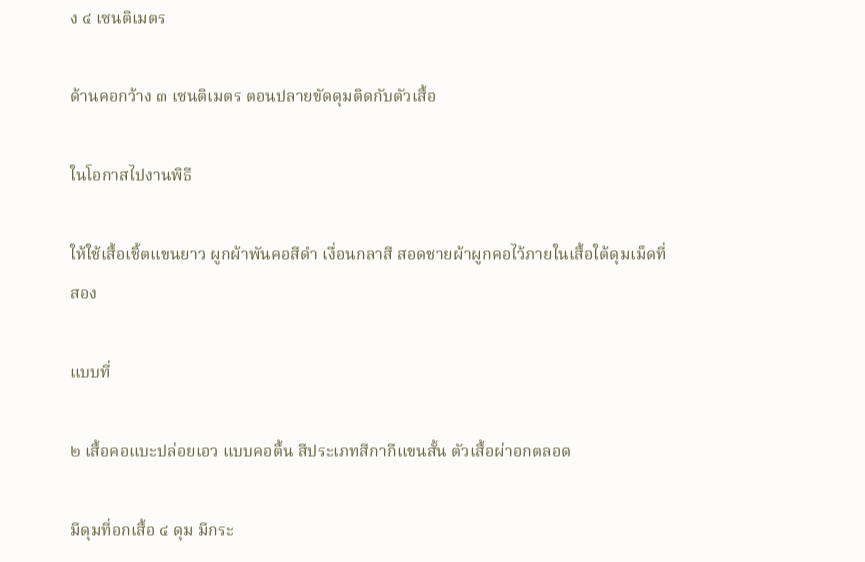ง ๔ เซนติเมตร

ด้านคอกว้าง ๓ เซนติเมตร ตอนปลายขัดดุมติดกับตัวเสื้อ

ในโอกาสไปงานพิธี

ให้ใช้เสื้อเชิ้ตแขนยาว ผูกผ้าพันคอสีดำ เงื่อนกลาสี สอดชายผ้าผูกคอไว้ภายในเสื้อใต้ดุมเม็ดที่สอง

แบบที่

๒ เสื้อคอแบะปล่อยเอว แบบคอตื้น สีประเภทสีกากีแขนสั้น ตัวเสื้อผ่าอกตลอด

มีดุมที่อกเสื้อ ๔ ดุม มีกระ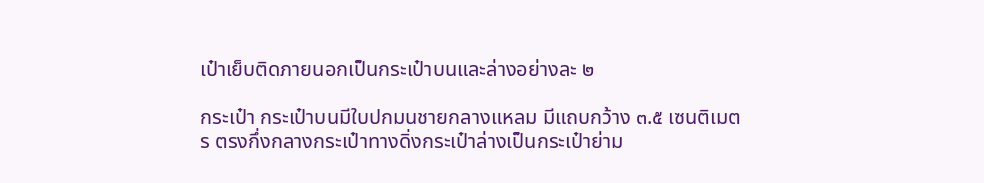เป๋าเย็บติดภายนอกเป็นกระเป๋าบนและล่างอย่างละ ๒

กระเป๋า กระเป๋าบนมีใบปกมนชายกลางแหลม มีแถบกว้าง ๓.๕ เซนติเมตร ตรงกึ่งกลางกระเป๋าทางดิ่งกระเป๋าล่างเป็นกระเป๋าย่าม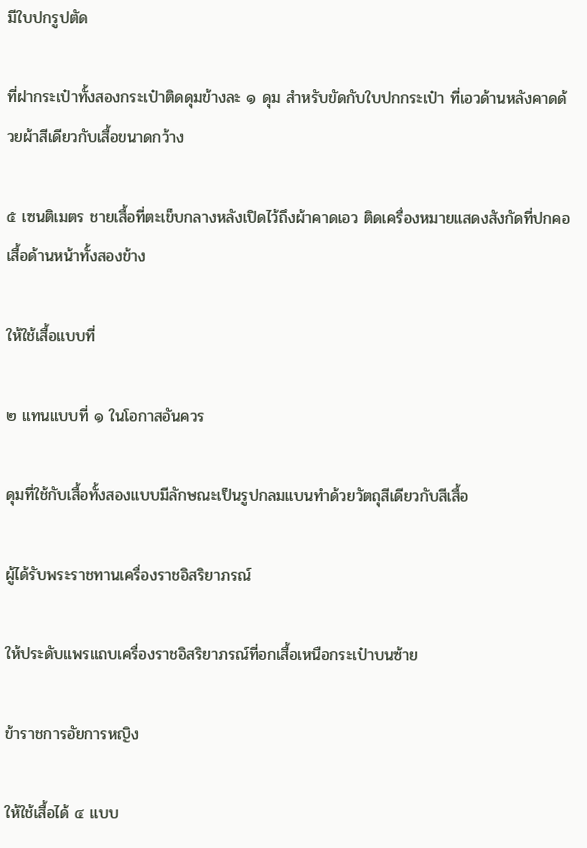มีใบปกรูปตัด

ที่ฝากระเป๋าทั้งสองกระเป๋าติดดุมข้างละ ๑ ดุม สำหรับขัดกับใบปกกระเป๋า ที่เอวด้านหลังคาดด้วยผ้าสีเดียวกับเสื้อขนาดกว้าง

๕ เซนติเมตร ชายเสื้อที่ตะเข็บกลางหลังเปิดไว้ถึงผ้าคาดเอว ติดเครื่องหมายแสดงสังกัดที่ปกคอเสื้อด้านหน้าทั้งสองข้าง

ให้ใช้เสื้อแบบที่

๒ แทนแบบที่ ๑ ในโอกาสอันควร

ดุมที่ใช้กับเสื้อทั้งสองแบบมีลักษณะเป็นรูปกลมแบนทำด้วยวัตถุสีเดียวกับสีเสื้อ

ผู้ได้รับพระราชทานเครื่องราชอิสริยาภรณ์

ให้ประดับแพรแถบเครื่องราชอิสริยาภรณ์ที่อกเสื้อเหนือกระเป๋าบนซ้าย

ข้าราชการอัยการหญิง

ให้ใช้เสื้อได้ ๔ แบบ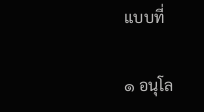แบบที่

๑ อนุโล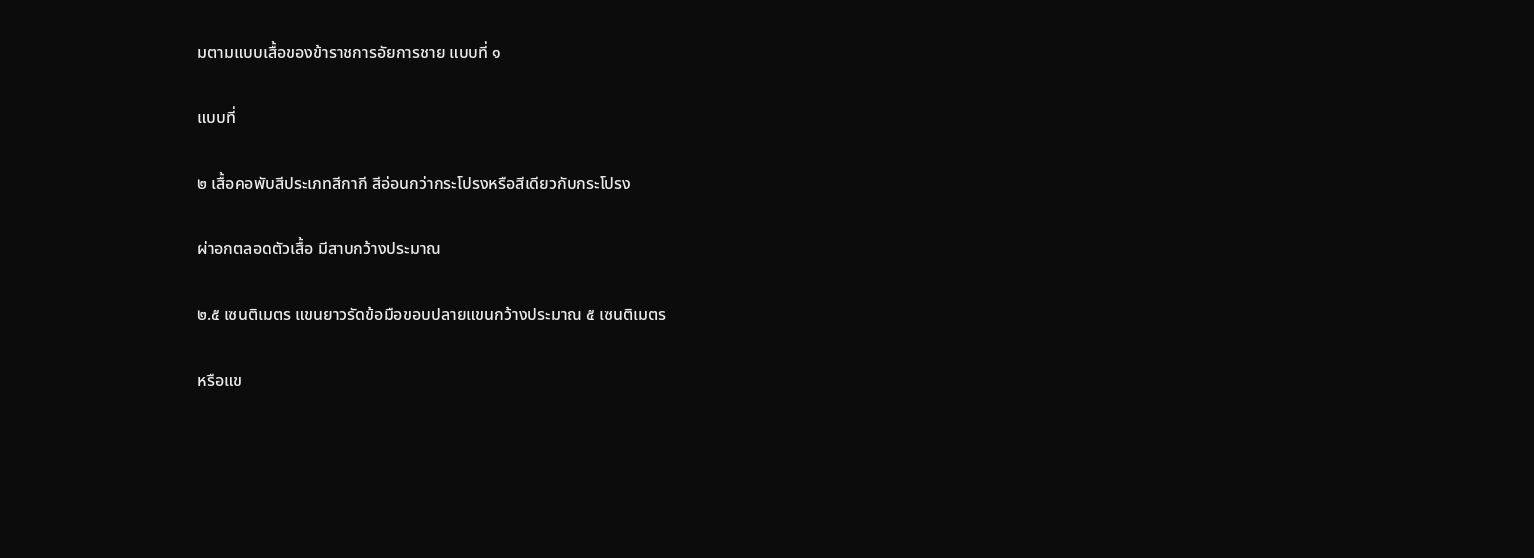มตามแบบเสื้อของข้าราชการอัยการชาย แบบที่ ๑

แบบที่

๒ เสื้อคอพับสีประเภทสีกากี สีอ่อนกว่ากระโปรงหรือสีเดียวกับกระโปรง

ผ่าอกตลอดตัวเสื้อ มีสาบกว้างประมาณ

๒.๕ เซนติเมตร แขนยาวรัดข้อมือขอบปลายแขนกว้างประมาณ ๕ เซนติเมตร

หรือแข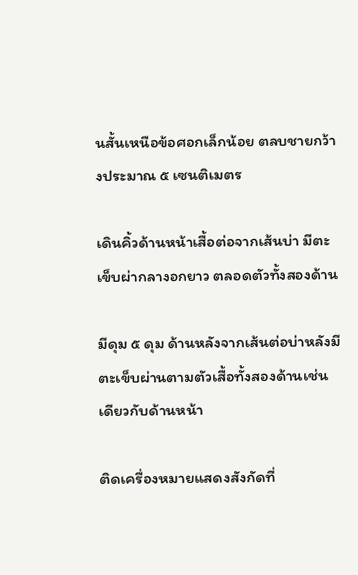นสั้นเหนือข้อศอกเล็กน้อย ตลบชายกว้างประมาณ ๕ เซนติเมตร

เดินคิ้วด้านหน้าเสื้อต่อจากเส้นบ่า มีตะเข็บผ่ากลางอกยาว ตลอดตัวทั้งสองด้าน

มีดุม ๕ ดุม ด้านหลังจากเส้นต่อบ่าหลังมีตะเข็บผ่านตามตัวเสื้อทั้งสองด้านเช่นเดียวกับด้านหน้า

ติดเครื่องหมายแสดงสังกัดที่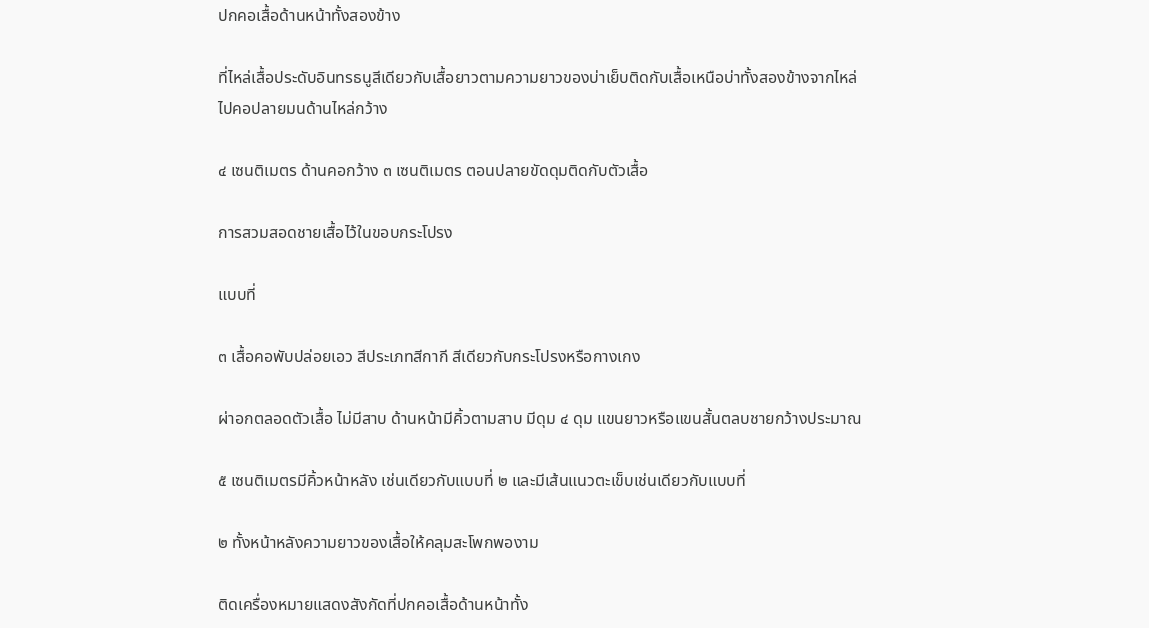ปกคอเสื้อด้านหน้าทั้งสองข้าง

ที่ไหล่เสื้อประดับอินทรธนูสีเดียวกับเสื้อยาวตามความยาวของบ่าเย็บติดกับเสื้อเหนือบ่าทั้งสองข้างจากไหล่ไปคอปลายมนด้านไหล่กว้าง

๔ เซนติเมตร ด้านคอกว้าง ๓ เซนติเมตร ตอนปลายขัดดุมติดกับตัวเสื้อ

การสวมสอดชายเสื้อไว้ในขอบกระโปรง

แบบที่

๓ เสื้อคอพับปล่อยเอว สีประเภทสีกากี สีเดียวกับกระโปรงหรือกางเกง

ผ่าอกตลอดตัวเสื้อ ไม่มีสาบ ด้านหน้ามีคิ้วตามสาบ มีดุม ๔ ดุม แขนยาวหรือแขนสั้นตลบชายกว้างประมาณ

๕ เซนติเมตรมีคิ้วหน้าหลัง เช่นเดียวกับแบบที่ ๒ และมีเส้นแนวตะเข็บเช่นเดียวกับแบบที่

๒ ทั้งหน้าหลังความยาวของเสื้อให้คลุมสะโพกพองาม

ติดเครื่องหมายแสดงสังกัดที่ปกคอเสื้อด้านหน้าทั้ง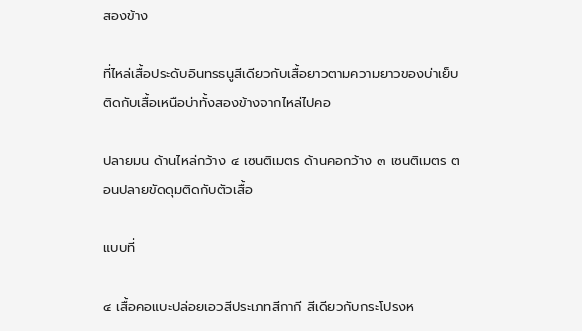สองข้าง

ที่ไหล่เสื้อประดับอินทรธนูสีเดียวกับเสื้อยาวตามความยาวของบ่าเย็บติดกับเสื้อเหนือบ่าทั้งสองข้างจากไหล่ไปคอ

ปลายมน ด้านไหล่กว้าง ๔ เซนติเมตร ด้านคอกว้าง ๓ เซนติเมตร ตอนปลายขัดดุมติดกับตัวเสื้อ

แบบที่

๔ เสื้อคอแบะปล่อยเอวสีประเภทสีกากี สีเดียวกับกระโปรงห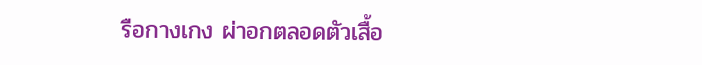รือกางเกง ผ่าอกตลอดตัวเสื้อ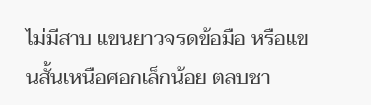ไม่มีสาบ แขนยาวจรดข้อมือ หรือแขนสั้นเหนือศอกเล็กน้อย ตลบชา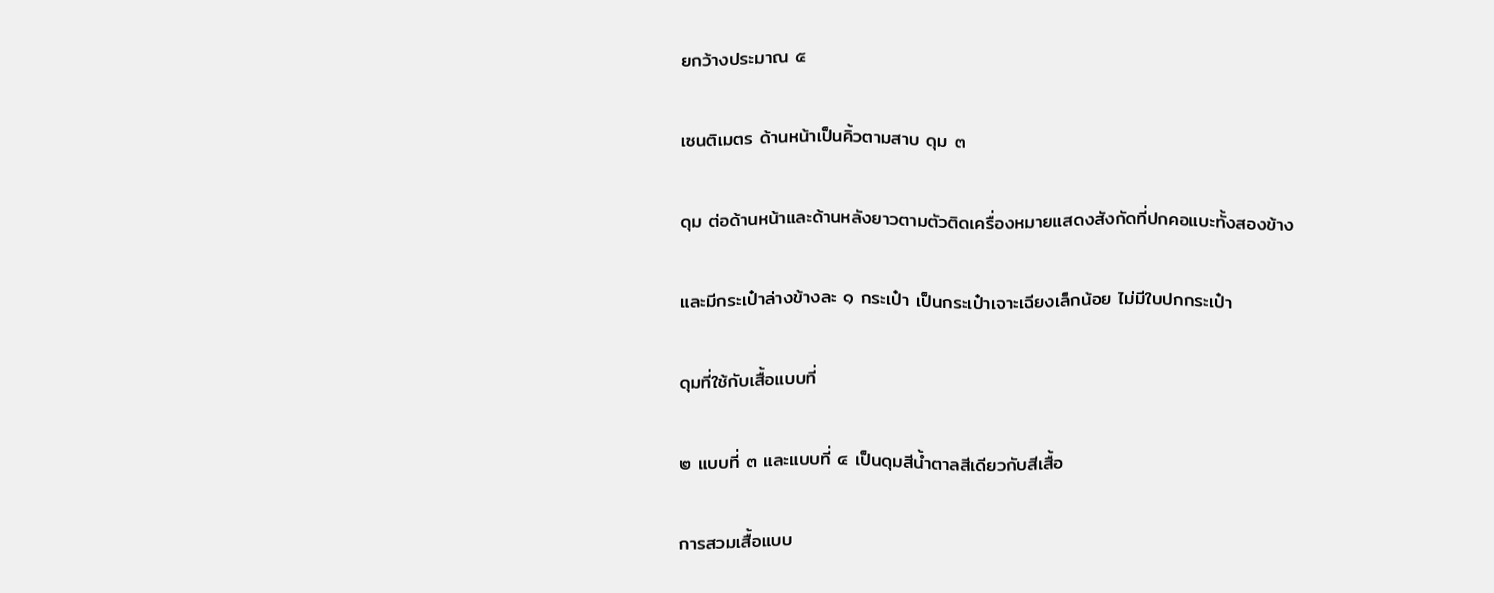ยกว้างประมาณ ๕

เซนติเมตร ด้านหน้าเป็นคิ้วตามสาบ ดุม ๓

ดุม ต่อด้านหน้าและด้านหลังยาวตามตัวติดเครื่องหมายแสดงสังกัดที่ปกคอแบะทั้งสองข้าง

และมีกระเป๋าล่างข้างละ ๑ กระเป๋า เป็นกระเป๋าเจาะเฉียงเล็กน้อย ไม่มีใบปกกระเป๋า

ดุมที่ใช้กับเสื้อแบบที่

๒ แบบที่ ๓ และแบบที่ ๔ เป็นดุมสีน้ำตาลสีเดียวกับสีเสื้อ

การสวมเสื้อแบบ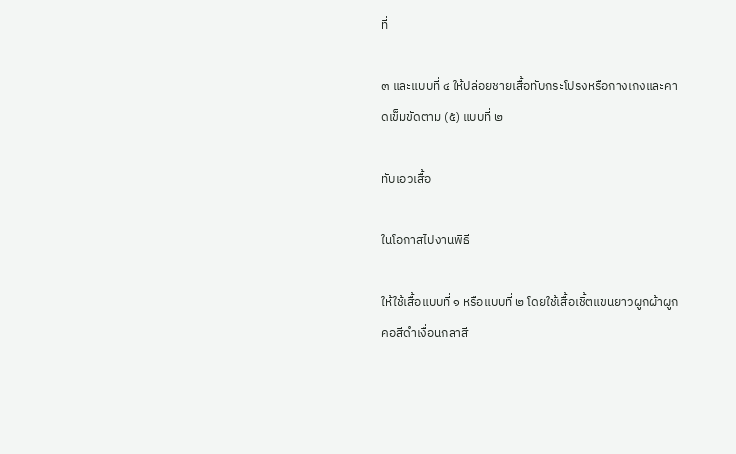ที่

๓ และแบบที่ ๔ ให้ปล่อยชายเสื้อทับกระโปรงหรือกางเกงและคาดเข็มขัดตาม (๕) แบบที่ ๒

ทับเอวเสื้อ

ในโอกาสไปงานพิธี

ให้ใช้เสื้อแบบที่ ๑ หรือแบบที่ ๒ โดยใช้เสื้อเชิ้ตแขนยาวผูกผ้าผูกคอสีดำเงื่อนกลาสี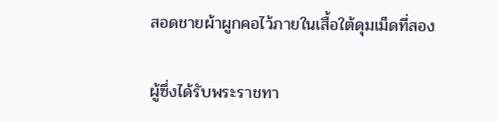สอดชายผ้าผูกคอไว้ภายในเสื้อใต้ดุมเม็ดที่สอง

ผู้ซึ่งได้รับพระราชทา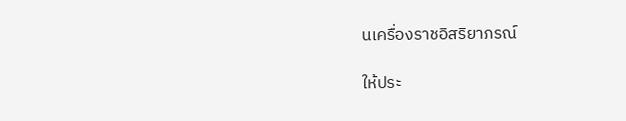นเครื่องราชอิสริยาภรณ์

ให้ประ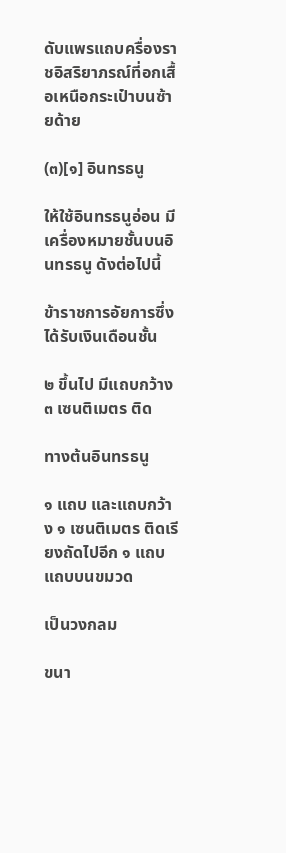ดับแพรแถบครื่องราชอิสริยาภรณ์ที่อกเสื้อเหนือกระเป๋าบนซ้ายด้าย

(๓)[๑] อินทรธนู

ให้ใช้อินทรธนูอ่อน มีเครื่องหมายชั้นบนอินทรธนู ดังต่อไปนี้

ข้าราชการอัยการซึ่งได้รับเงินเดือนชั้น

๒ ขึ้นไป มีแถบกว้าง ๓ เซนติเมตร ติด

ทางต้นอินทรธนู

๑ แถบ และแถบกว้าง ๑ เซนติเมตร ติดเรียงถัดไปอีก ๑ แถบ แถบบนขมวด

เป็นวงกลม

ขนา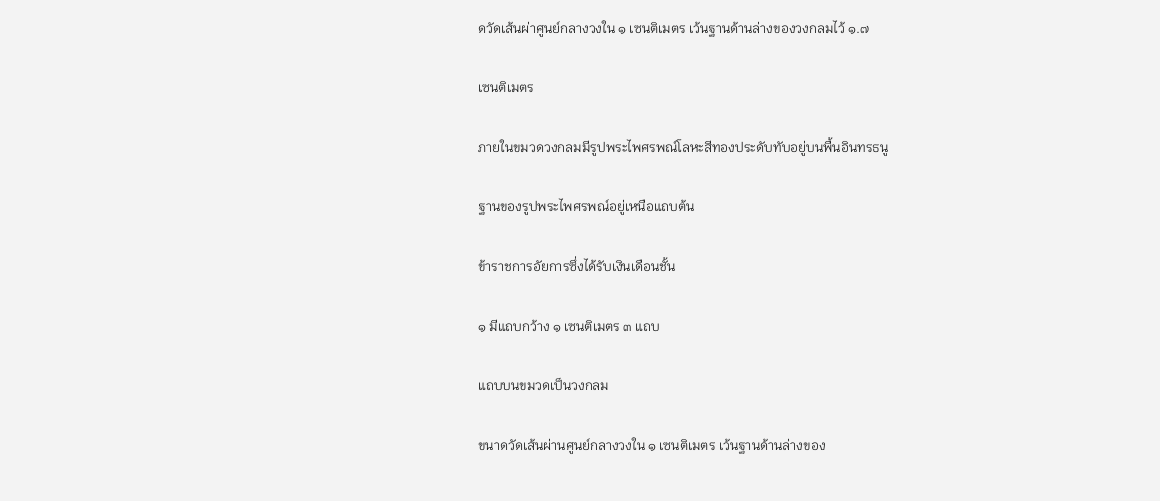ดวัดเส้นผ่าศูนย์กลางวงใน ๑ เซนติเมตร เว้นฐานด้านล่างของวงกลมไว้ ๑.๗

เซนติเมตร

ภายในขมวดวงกลมมีรูปพระไพศรพณ์โลหะสีทองประดับทับอยู่บนพื้นอินทรธนู

ฐานของรูปพระไพศรพณ์อยู่เหนือแถบต้น

ข้าราชการอัยการซึ่งได้รับเงินเดือนชั้น

๑ มีแถบกว้าง ๑ เซนติเมตร ๓ แถบ

แถบบนขมวดเป็นวงกลม

ขนาดวัดเส้นผ่านศูนย์กลางวงใน ๑ เซนติเมตร เว้นฐานด้านล่างของ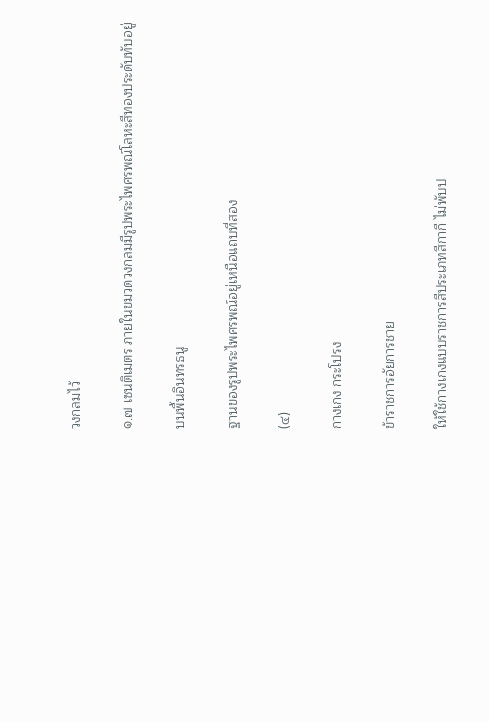วงกลมไว้

๑.๗ เซนติเมตร ภายในขมวดวงกลมมีรูปพระไพศรพณ์โลหะสีทองประดับทับอยู่

บนพื้นอินทรธนู

ฐานของรูปพระไพศรพณ์อยู่เหนือแถบที่สอง

(๔)

กางเกง กระโปรง

ข้าราชการอัยการชาย

ให้ใช้กางเกงแบบราชการสีประเภทสีกากี ไม่พับป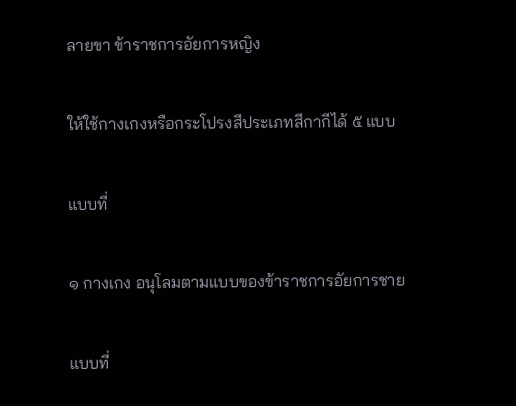ลายขา ข้าราชการอัยการหญิง

ให้ใช้กางเกงหรือกระโปรงสีประเภทสีกากีได้ ๕ แบบ

แบบที่

๑ กางเกง อนุโลมตามแบบของข้าราชการอัยการชาย

แบบที่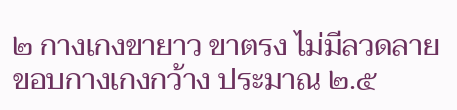๒ กางเกงขายาว ขาตรง ไม่มีลวดลาย ขอบกางเกงกว้าง ประมาณ ๒.๕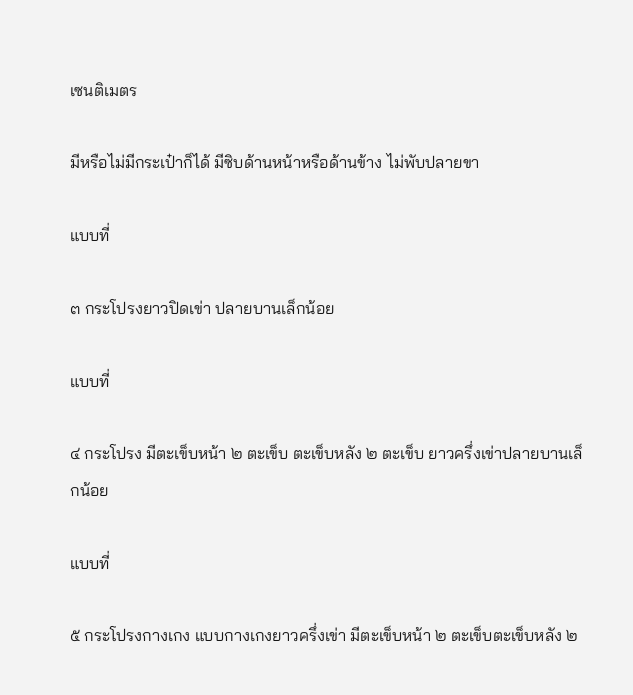เซนติเมตร

มีหรือไม่มีกระเป๋าก็ได้ มีซิบด้านหน้าหรือด้านข้าง ไม่พับปลายขา

แบบที่

๓ กระโปรงยาวปิดเข่า ปลายบานเล็กน้อย

แบบที่

๔ กระโปรง มีตะเข็บหน้า ๒ ตะเข็บ ตะเข็บหลัง ๒ ตะเข็บ ยาวครึ่งเข่าปลายบานเล็กน้อย

แบบที่

๕ กระโปรงกางเกง แบบกางเกงยาวครึ่งเข่า มีตะเข็บหน้า ๒ ตะเข็บตะเข็บหลัง ๒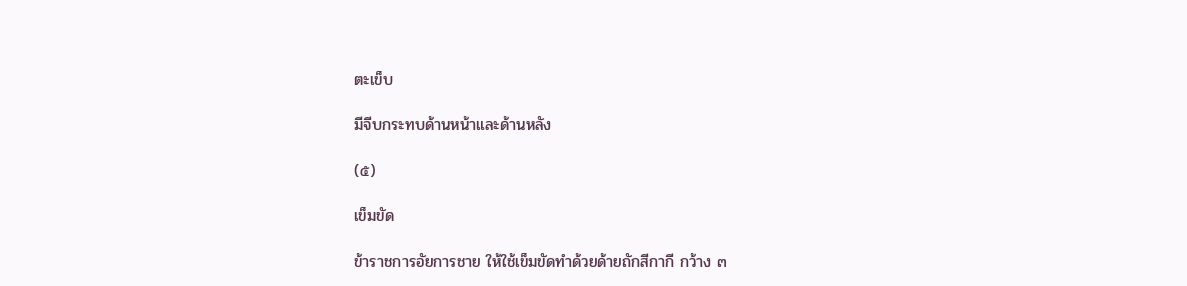ตะเข็บ

มีจีบกระทบด้านหน้าและด้านหลัง

(๕)

เข็มขัด

ข้าราชการอัยการชาย ให้ใช้เข็มขัดทำด้วยด้ายถักสีกากี กว้าง ๓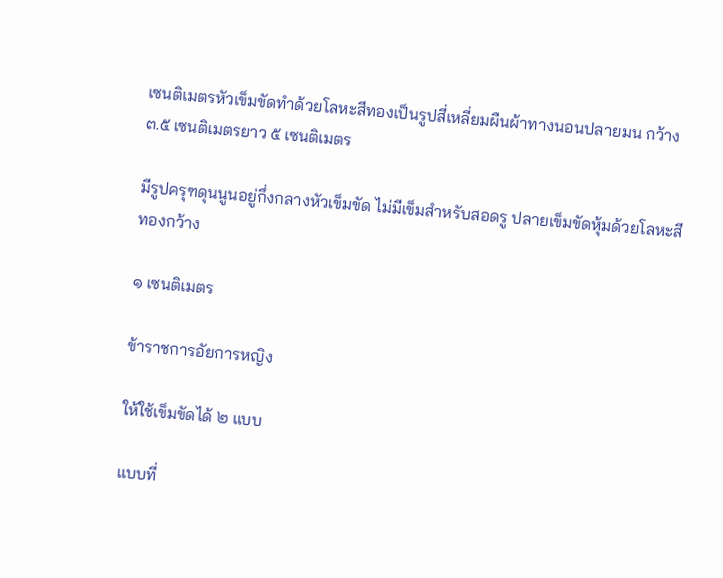เซนติเมตรหัวเข็มขัดทำด้วยโลหะสีทองเป็นรูปสี่เหลี่ยมผืนผ้าทางนอนปลายมน กว้าง ๓.๕ เซนติเมตรยาว ๕ เซนติเมตร

มีรูปครุฑดุนนูนอยู่กึ่งกลางหัวเข็มขัด ไม่มีเข็มสำหรับสอดรู ปลายเข็มขัดหุ้มด้วยโลหะสีทองกว้าง

๑ เซนติเมตร

ข้าราชการอัยการหญิง

ให้ใช้เข็มขัดได้ ๒ แบบ

แบบที่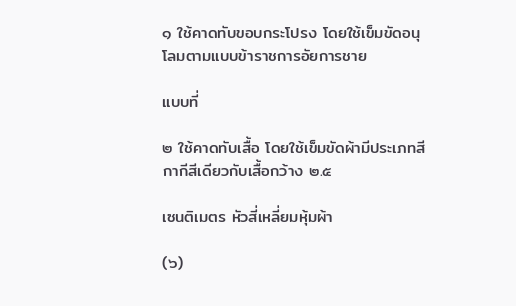๑ ใช้คาดทับขอบกระโปรง โดยใช้เข็มขัดอนุโลมตามแบบข้าราชการอัยการชาย

แบบที่

๒ ใช้คาดทับเสื้อ โดยใช้เข็มขัดผ้ามีประเภทสีกากีสีเดียวกับเสื้อกว้าง ๒.๕

เซนติเมตร หัวสี่เหลี่ยมหุ้มผ้า

(๖)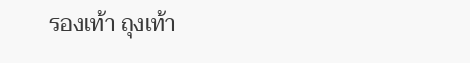รองเท้า ถุงเท้า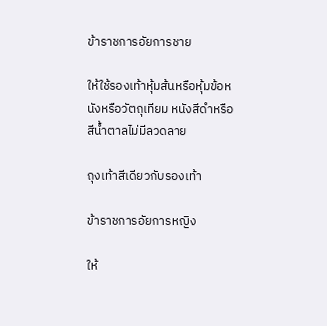ข้าราชการอัยการชาย

ให้ใช้รองเท้าหุ้มส้นหรือหุ้มข้อหนังหรือวัตถุเทียม หนังสีดำหรือสีน้ำตาลไม่มีลวดลาย

ถุงเท้าสีเดียวกับรองเท้า

ข้าราชการอัยการหญิง

ให้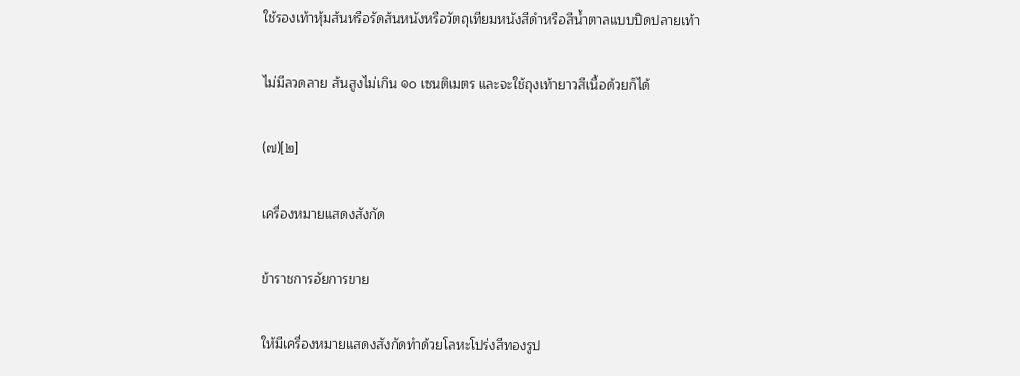ใช้รองเท้าหุ้มส้นหรือรัดส้นหนังหรือวัตถุเทียมหนังสีดำหรือสีน้ำตาลแบบปิดปลายเท้า

ไม่มีลวดลาย ส้นสูงไม่เกิน ๑๐ เซนติเมตร และจะใช้ถุงเท้ายาวสีเนื้อด้วยก็ได้

(๗)[๒]

เครื่องหมายแสดงสังกัด

ข้าราชการอัยการขาย

ให้มีเครื่องหมายแสดงสังกัดทำด้วยโลหะโปร่งสีทองรูป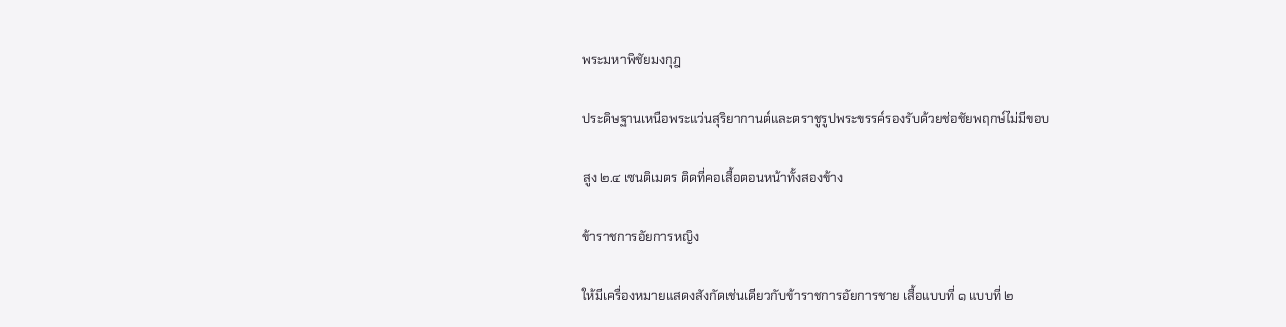พระมหาพิชัยมงกุฎ

ประดิษฐานเหนือพระแว่นสุริยากานต์และตราชูรูปพระขรรค์รองรับด้วยช่อชัยพฤกษ์ไม่มีขอบ

สูง ๒.๔ เซนติเมตร ติดที่คอเสื้อตอนหน้าทั้งสองข้าง

ข้าราชการอัยการหญิง

ให้มีเครื่องหมายแสดงสังกัดเช่นเดียวกับข้าราชการอัยการชาย เสื้อแบบที่ ๑ แบบที่ ๒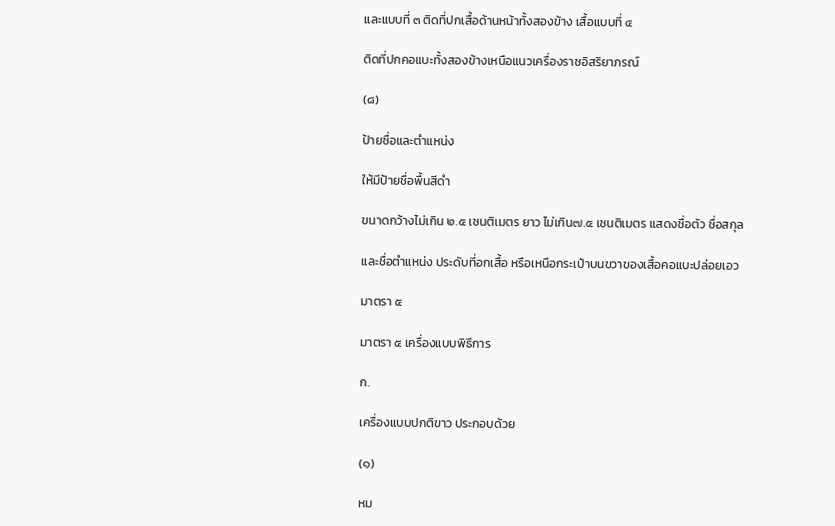และแบบที่ ๓ ติดที่ปกเสื้อด้านหน้าทั้งสองข้าง เสื้อแบบที่ ๔

ติดที่ปกคอแบะทั้งสองข้างเหนือแนวเครื่องราชอิสริยาภรณ์

(๘)

ป้ายชื่อและตำแหน่ง

ให้มีป้ายชื่อพื้นสีดำ

ขนาดกว้างไม่เกิน ๒.๕ เซนติเมตร ยาว ไม่เกิน๗.๕ เซนติเมตร แสดงชื่อตัว ชื่อสกุล

และชื่อตำแหน่ง ประดับที่อกเสื้อ หรือเหนือกระเป๋าบนขวาของเสื้อคอแบะปล่อยเอว

มาตรา ๕

มาตรา ๕ เครื่องแบบพิธีการ

ก.

เครื่องแบบปกติขาว ประกอบด้วย

(๑)

หม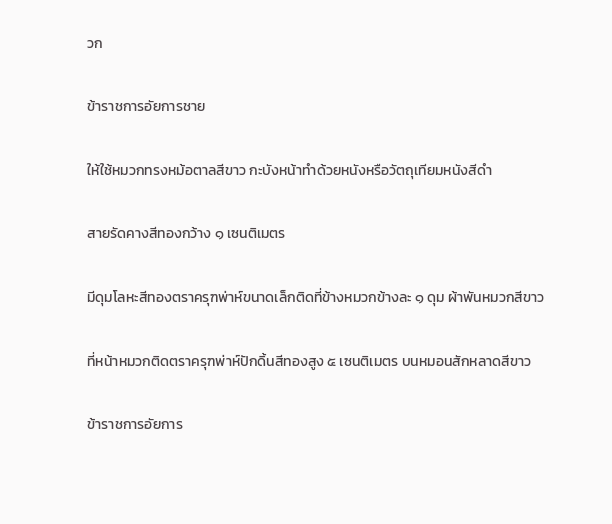วก

ข้าราชการอัยการชาย

ให้ใช้หมวกทรงหม้อตาลสีขาว กะบังหน้าทำด้วยหนังหรือวัตถุเทียมหนังสีดำ

สายรัดคางสีทองกว้าง ๑ เซนติเมตร

มีดุมโลหะสีทองตราครุฑพ่าห์ขนาดเล็กติดที่ข้างหมวกข้างละ ๑ ดุม ผ้าพันหมวกสีขาว

ที่หน้าหมวกติดตราครุฑพ่าห์ปักดิ้นสีทองสูง ๕ เซนติเมตร บนหมอนสักหลาดสีขาว

ข้าราชการอัยการ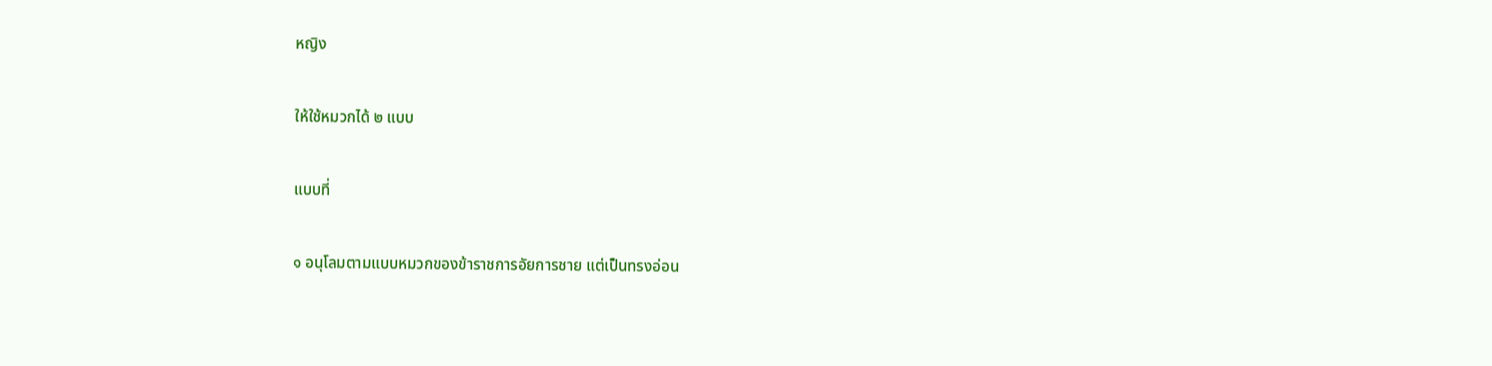หญิง

ให้ใช้หมวกได้ ๒ แบบ

แบบที่

๑ อนุโลมตามแบบหมวกของข้าราชการอัยการชาย แต่เป็นทรงอ่อน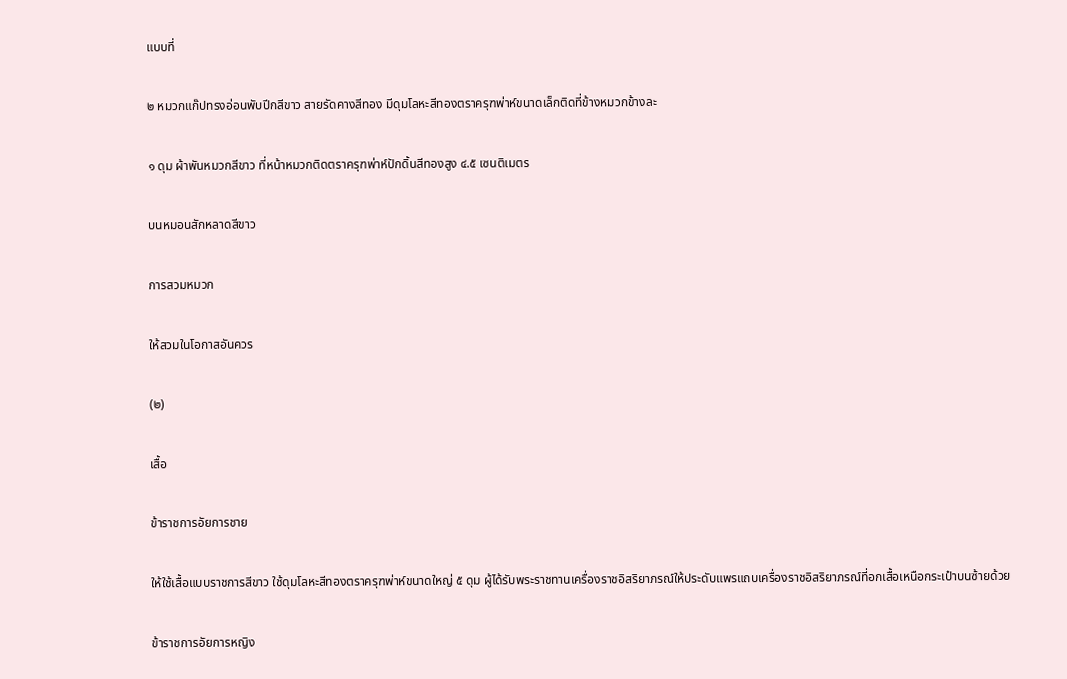แบบที่

๒ หมวกแก๊ปทรงอ่อนพับปีกสีขาว สายรัดคางสีทอง มีดุมโลหะสีทองตราครุฑพ่าห์ขนาดเล็กติดที่ข้างหมวกข้างละ

๑ ดุม ผ้าพันหมวกสีขาว ที่หน้าหมวกติดตราครุฑพ่าห์ปักดิ้นสีทองสูง ๔.๕ เซนติเมตร

บนหมอนสักหลาดสีขาว

การสวมหมวก

ให้สวมในโอกาสอันควร

(๒)

เสื้อ

ข้าราชการอัยการชาย

ให้ใช้เสื้อแบบราชการสีขาว ใช้ดุมโลหะสีทองตราครุฑพ่าห์ขนาดใหญ่ ๕ ดุม ผู้ได้รับพระราชทานเครื่องราชอิสริยาภรณ์ให้ประดับแพรแถบเครื่องราชอิสริยาภรณ์ที่อกเสื้อเหนือกระเป๋าบนซ้ายด้วย

ข้าราชการอัยการหญิง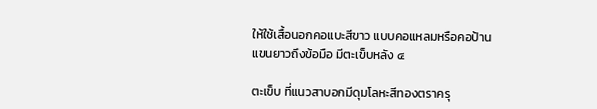ให้ใช้เสื้อนอกคอแบะสีขาว แบบคอแหลมหรือคอป้านแขนยาวถึงข้อมือ มีตะเข็บหลัง ๔

ตะเข็บ ที่แนวสาบอกมีดุมโลหะสีทองตราครุ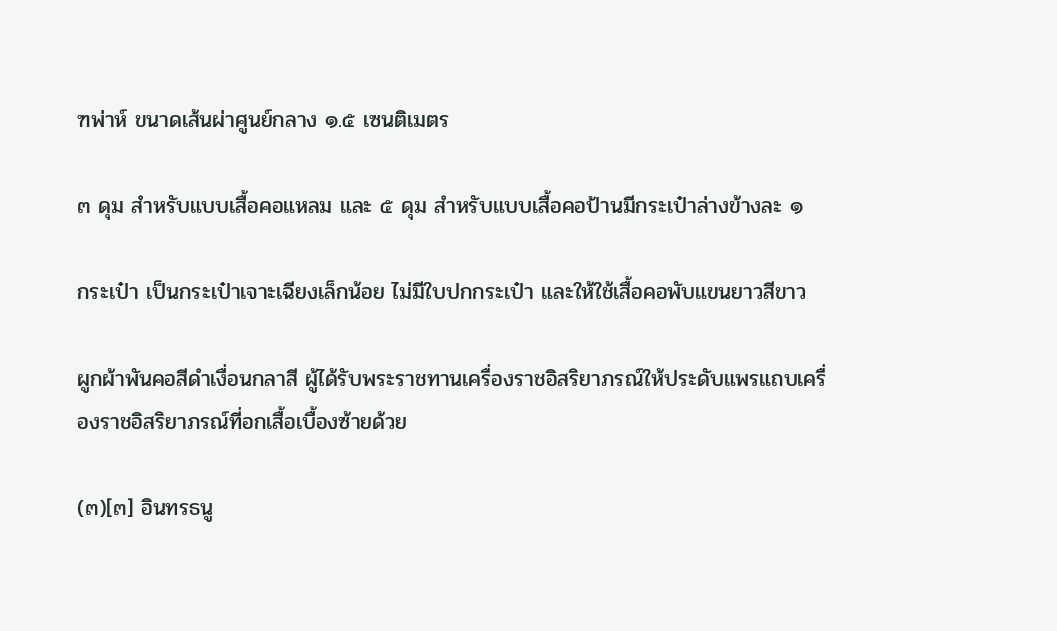ฑพ่าห์ ขนาดเส้นผ่าศูนย์กลาง ๑.๕ เซนติเมตร

๓ ดุม สำหรับแบบเสื้อคอแหลม และ ๕ ดุม สำหรับแบบเสื้อคอป้านมีกระเป๋าล่างข้างละ ๑

กระเป๋า เป็นกระเป๋าเจาะเฉียงเล็กน้อย ไม่มีใบปกกระเป๋า และให้ใช้เสื้อคอพับแขนยาวสีขาว

ผูกผ้าพันคอสีดำเงื่อนกลาสี ผู้ได้รับพระราชทานเครื่องราชอิสริยาภรณ์ให้ประดับแพรแถบเครื่องราชอิสริยาภรณ์ที่อกเสื้อเบื้องซ้ายด้วย

(๓)[๓] อินทรธนู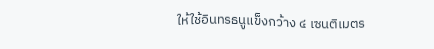ให้ใช้อินทรธนูแข็งกว้าง ๔ เซนติเมตร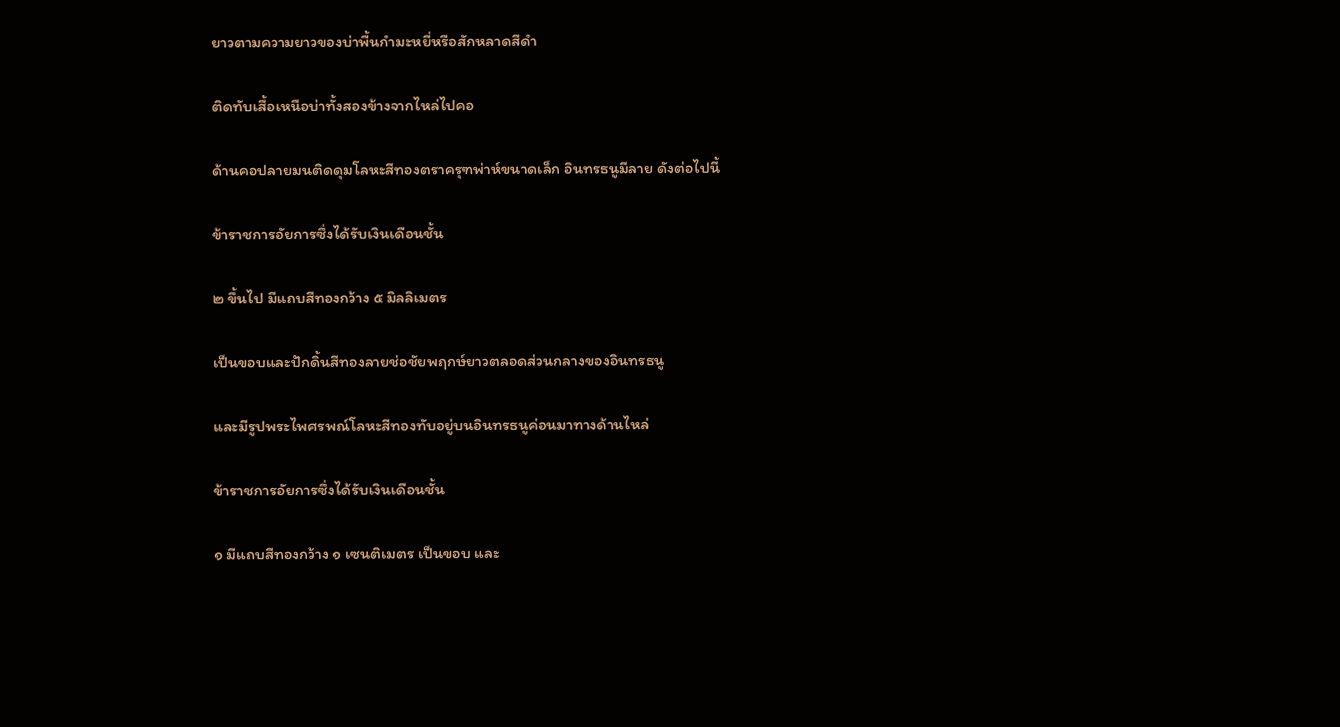ยาวตามความยาวของบ่าพื้นกำมะหยี่หรือสักหลาดสีดำ

ติดทับเสื้อเหนือบ่าทั้งสองข้างจากไหล่ไปคอ

ด้านคอปลายมนติดดุมโลหะสีทองตราครุฑพ่าห์ขนาดเล็ก อินทรธนูมีลาย ดังต่อไปนี้

ข้าราชการอัยการซึ่งได้รับเงินเดือนชั้น

๒ ขึ้นไป มีแถบสีทองกว้าง ๕ มิลลิเมตร

เป็นขอบและปักดิ้นสีทองลายช่อชัยพฤกษ์ยาวตลอดส่วนกลางของอินทรธนู

และมีรูปพระไพศรพณ์โลหะสีทองทับอยู่บนอินทรธนูค่อนมาทางด้านไหล่

ข้าราชการอัยการซึ่งได้รับเงินเดือนชั้น

๑ มีแถบสีทองกว้าง ๑ เซนติเมตร เป็นขอบ และ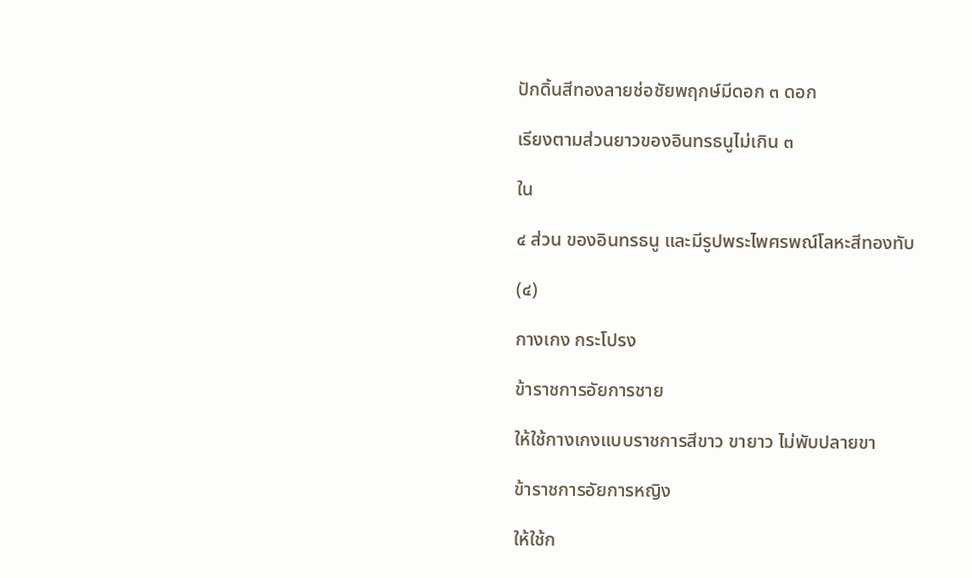ปักดิ้นสีทองลายช่อชัยพฤกษ์มีดอก ๓ ดอก

เรียงตามส่วนยาวของอินทรธนูไม่เกิน ๓

ใน

๔ ส่วน ของอินทรธนู และมีรูปพระไพศรพณ์โลหะสีทองทับ

(๔)

กางเกง กระโปรง

ข้าราชการอัยการชาย

ให้ใช้กางเกงแบบราชการสีขาว ขายาว ไม่พับปลายขา

ข้าราชการอัยการหญิง

ให้ใช้ก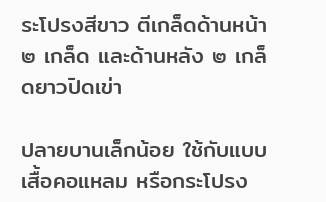ระโปรงสีขาว ตีเกล็ดด้านหน้า ๒ เกล็ด และด้านหลัง ๒ เกล็ดยาวปิดเข่า

ปลายบานเล็กน้อย ใช้กับแบบเสื้อคอแหลม หรือกระโปรง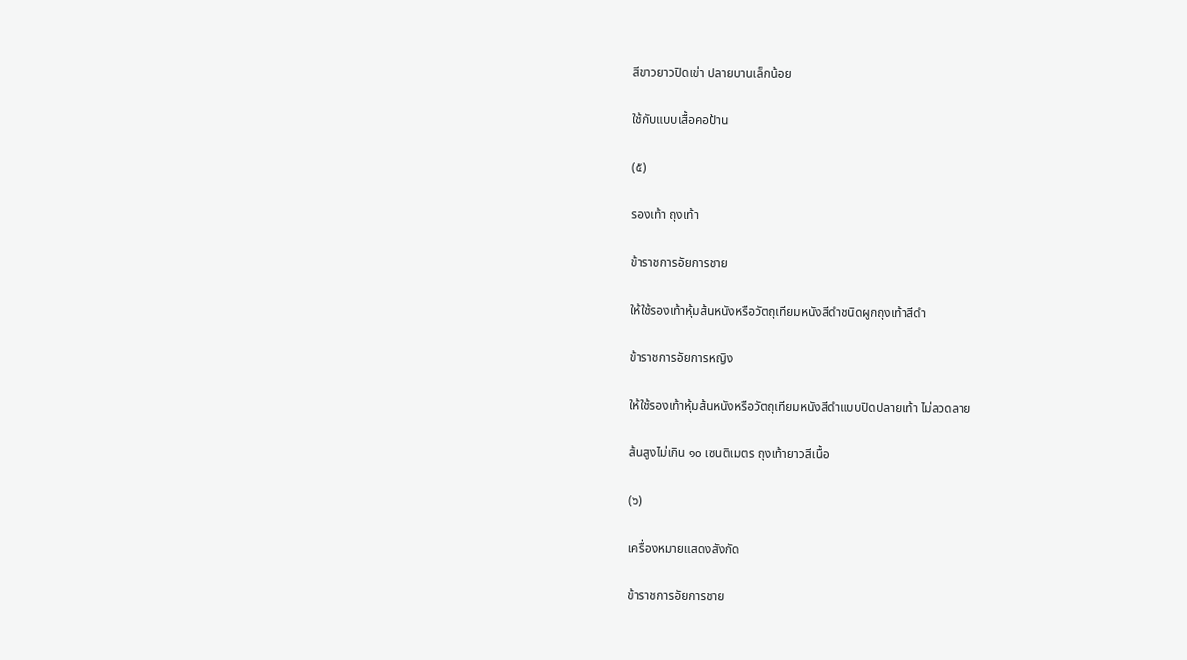สีขาวยาวปิดเข่า ปลายบานเล็กน้อย

ใช้กับแบบเสื้อคอป้าน

(๕)

รองเท้า ถุงเท้า

ข้าราชการอัยการชาย

ให้ใช้รองเท้าหุ้มส้นหนังหรือวัตถุเทียมหนังสีดำชนิดผูกถุงเท้าสีดำ

ข้าราชการอัยการหญิง

ให้ใช้รองเท้าหุ้มส้นหนังหรือวัตถุเทียมหนังสีดำแบบปิดปลายเท้า ไม่ลวดลาย

ส้นสูงไม่เกิน ๑๐ เซนติเมตร ถุงเท้ายาวสีเนื้อ

(๖)

เครื่องหมายแสดงสังกัด

ข้าราชการอัยการชาย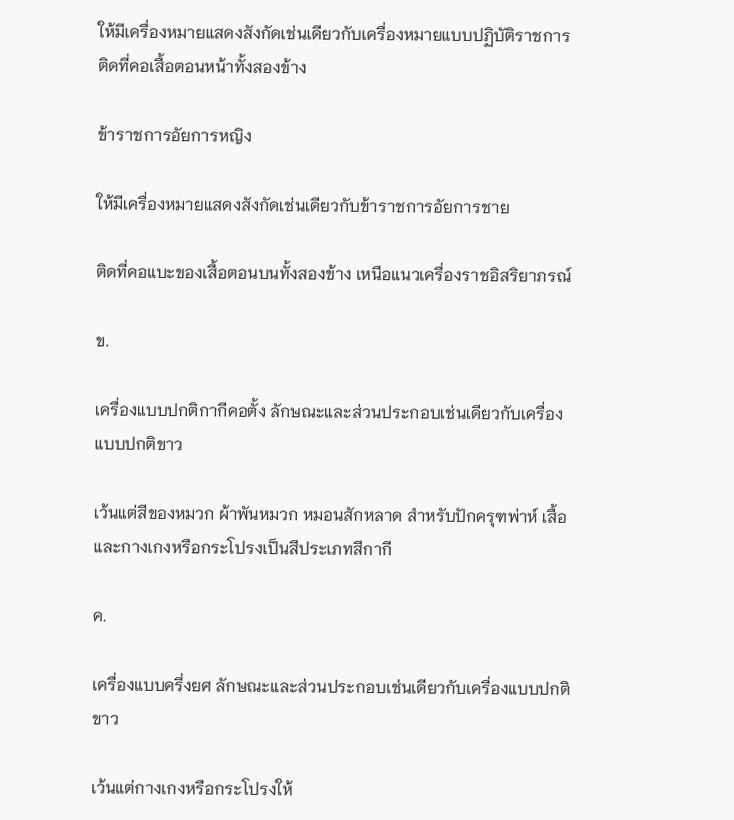ให้มีเครื่องหมายแสดงสังกัดเช่นเดียวกับเครื่องหมายแบบปฏิบัติราชการติดที่คอเสื้อตอนหน้าทั้งสองข้าง

ข้าราชการอัยการหญิง

ให้มีเครื่องหมายแสดงสังกัดเช่นเดียวกับข้าราชการอัยการชาย

ติดที่คอแบะของเสื้อตอนบนทั้งสองข้าง เหนือแนวเครื่องราชอิสริยาภรณ์

ข.

เครื่องแบบปกติกากีคอตั้ง ลักษณะและส่วนประกอบเช่นเดียวกับเครื่องแบบปกติขาว

เว้นแต่สีของหมวก ผ้าพันหมวก หมอนสักหลาด สำหรับปักครุฑพ่าห์ เสื้อและกางเกงหรือกระโปรงเป็นสีประเภทสีกากี

ค.

เครื่องแบบครึ่งยศ ลักษณะและส่วนประกอบเช่นเดียวกับเครื่องแบบปกติขาว

เว้นแต่กางเกงหรือกระโปรงให้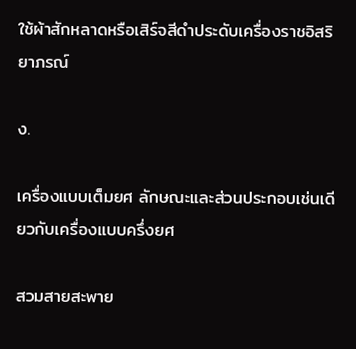ใช้ผ้าสักหลาดหรือเสิร์จสีดำประดับเครื่องราชอิสริยาภรณ์

ง.

เครื่องแบบเต็มยศ ลักษณะและส่วนประกอบเช่นเดียวกับเครื่องแบบครึ่งยศ

สวมสายสะพาย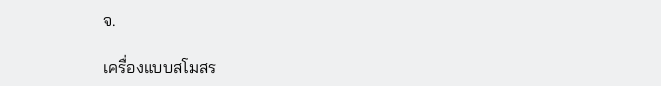จ.

เครื่องแบบสโมสร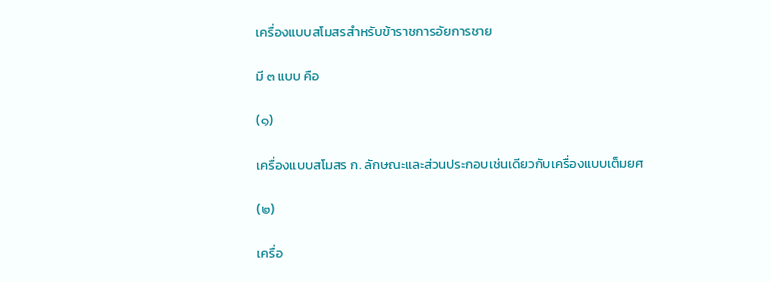เครื่องแบบสโมสรสำหรับข้าราชการอัยการชาย

มี ๓ แบบ คือ

(๑)

เครื่องแบบสโมสร ก. ลักษณะและส่วนประกอบเช่นเดียวกับเครื่องแบบเต็มยศ

(๒)

เครื่อ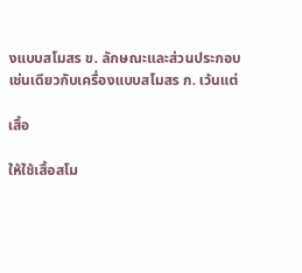งแบบสโมสร ข. ลักษณะและส่วนประกอบเช่นเดียวกับเครื่องแบบสโมสร ก. เว้นแต่

เสื้อ

ให้ใช้เสื้อสโม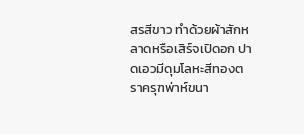สรสีขาว ทำด้วยผ้าสักหลาดหรือเสิร์จเปิดอก ปาดเอวมีดุมโลหะสีทองตราครุฑพ่าห์ขนา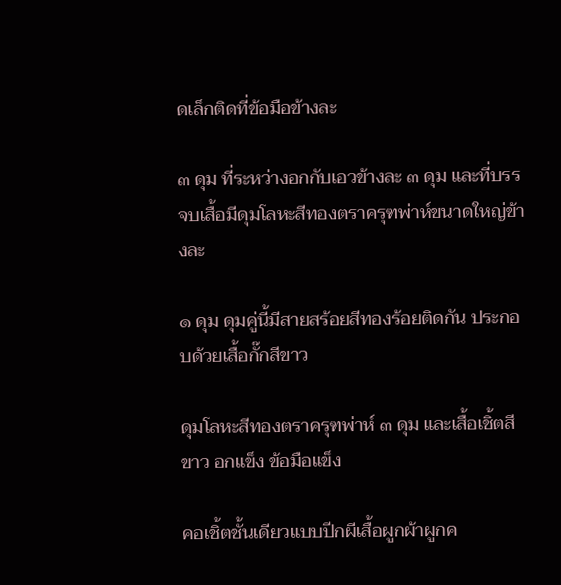ดเล็กติดที่ข้อมือข้างละ

๓ ดุม ที่ระหว่างอกกับเอวข้างละ ๓ ดุม และที่บรรจบเสื้อมีดุมโลหะสีทองตราครุฑพ่าห์ขนาดใหญ่ข้างละ

๑ ดุม ดุมคู่นี้มีสายสร้อยสีทองร้อยติดกัน ประกอบด้วยเสื้อกั๊กสีขาว

ดุมโลหะสีทองตราครุฑพ่าห์ ๓ ดุม และเสื้อเชิ้ตสีขาว อกแข็ง ข้อมือแข็ง

คอเชิ้ตชั้นเดียวแบบปีกผีเสื้อผูกผ้าผูกค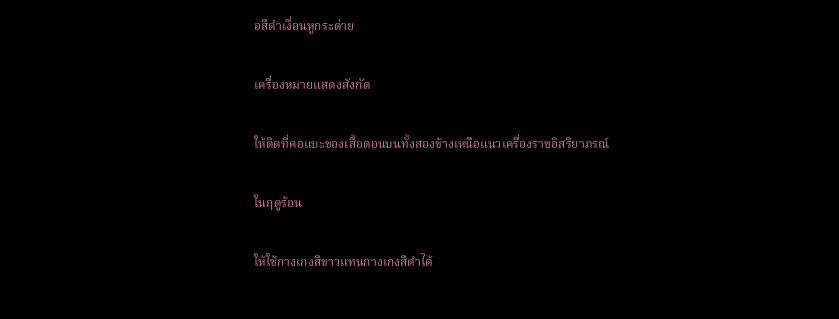อสีดำเงื่อนหูกระต่าย

เครื่องหมายแสดงสังกัด

ให้ติดที่คอแบะของเสื้อตอนบนทั้งสองข้างเหนือแนวเครื่องราชอิสริยาภรณ์

ในฤดูร้อน

ให้ใช้กางเกงสีขาวแทนกางเกงสีดำได้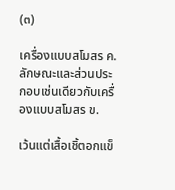(๓)

เครื่องแบบสโมสร ค. ลักษณะและส่วนประกอบเช่นเดียวกับเครื่องแบบสโมสร ข.

เว้นแต่เสื้อเชิ้ตอกแข็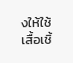งให้ใช้เสื้อเชิ้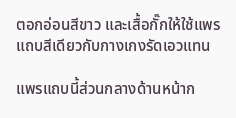ตอกอ่อนสีขาว และเสื้อกั๊กให้ใช้แพรแถบสีเดียวกับกางเกงรัดเอวแทน

แพรแถบนี้ส่วนกลางด้านหน้าก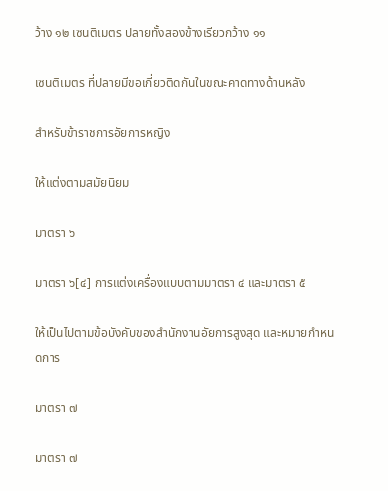ว้าง ๑๒ เซนติเมตร ปลายทั้งสองข้างเรียวกว้าง ๑๑

เซนติเมตร ที่ปลายมีขอเกี่ยวติดกันในขณะคาดทางด้านหลัง

สำหรับข้าราชการอัยการหญิง

ให้แต่งตามสมัยนิยม

มาตรา ๖

มาตรา ๖[๔] การแต่งเครื่องแบบตามมาตรา ๔ และมาตรา ๕

ให้เป็นไปตามข้อบังคับของสำนักงานอัยการสูงสุด และหมายกำหนดการ

มาตรา ๗

มาตรา ๗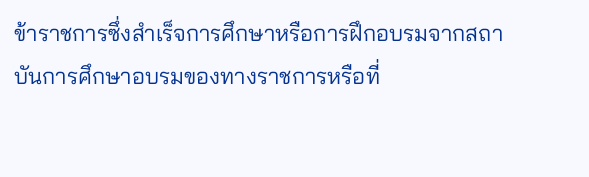ข้าราชการซึ่งสำเร็จการศึกษาหรือการฝึกอบรมจากสถาบันการศึกษาอบรมของทางราชการหรือที่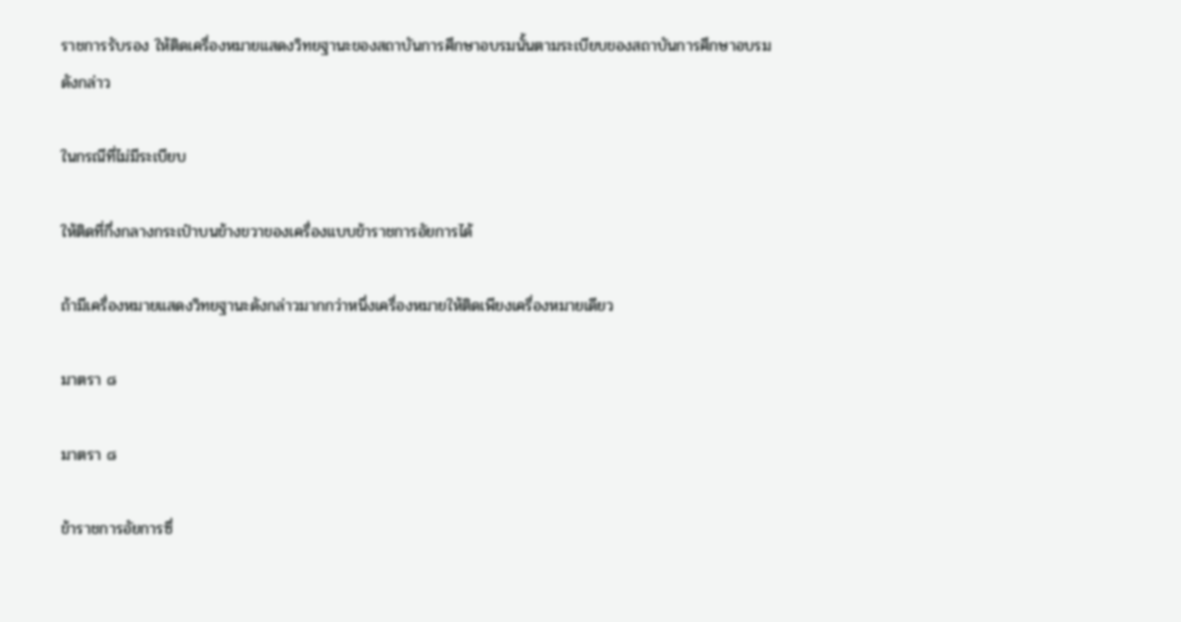ราชการรับรอง ให้ติดเครื่องหมายแสดงวิทยฐานะของสถาบันการศึกษาอบรมนั้นตามระเบียบของสถาบันการศึกษาอบรมดังกล่าว

ในกรณีที่ไม่มีระเบียบ

ให้ติดที่กึ่งกลางกระเป๋าบนข้างขวาของเครื่องแบบข้าราชการอัยการได้

ถ้ามีเครื่องหมายแสดงวิทยฐานะดังกล่าวมากกว่าหนึ่งเครื่องหมายให้ติดเพียงเครื่องหมายเดียว

มาตรา ๘

มาตรา ๘

ข้าราชการอัยการซึ่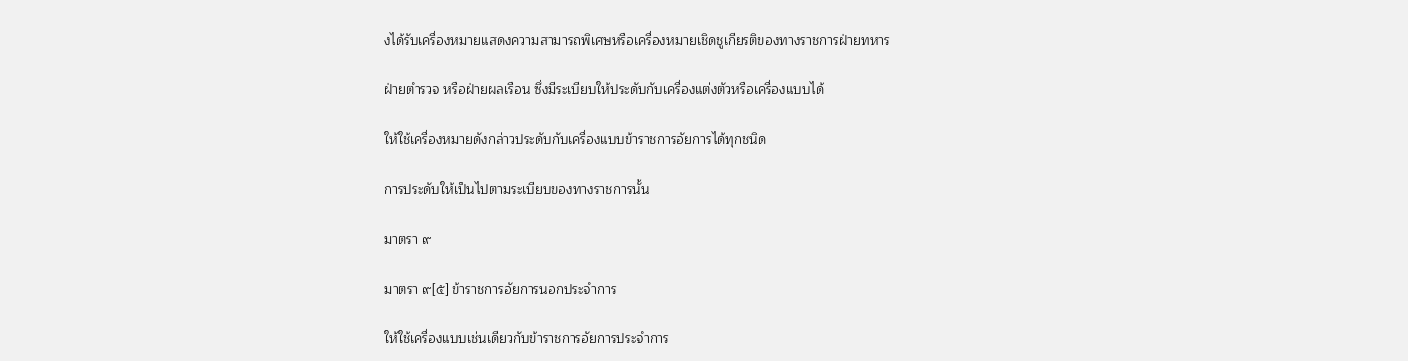งได้รับเครื่องหมายแสดงความสามารถพิเศษหรือเครื่องหมายเชิดชูเกียรติของทางราชการฝ่ายทหาร

ฝ่ายตำรวจ หรือฝ่ายผลเรือน ซึ่งมีระเบียบให้ประดับกับเครื่องแต่งตัวหรือเครื่องแบบได้

ให้ใช้เครื่องหมายดังกล่าวประดับกับเครื่องแบบข้าราชการอัยการได้ทุกชนิด

การประดับให้เป็นไปตามระเบียบของทางราชการนั้น

มาตรา ๙

มาตรา ๙[๕] ข้าราชการอัยการนอกประจำการ

ให้ใช้เครื่องแบบเช่นเดียวกับข้าราชการอัยการประจำการ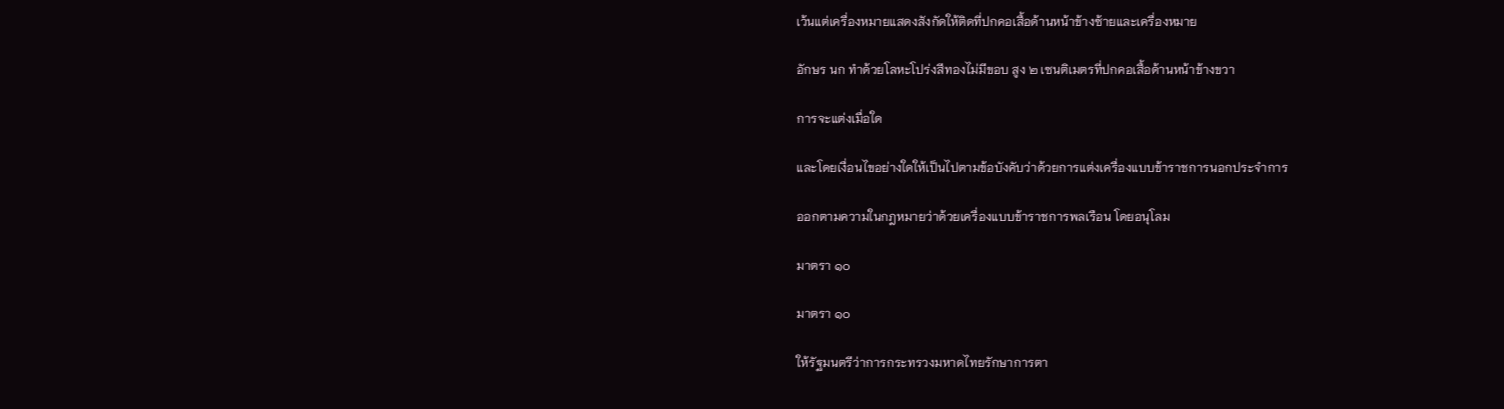เว้นแต่เครื่องหมายแสดงสังกัดให้ติดที่ปกคอเสื้อด้านหน้าข้างซ้ายและเครื่องหมาย

อักษร นก ทำด้วยโลหะโปร่งสีทองไม่มีขอบ สูง ๒ เซนติเมตรที่ปกคอเสื้อด้านหน้าข้างขวา

การจะแต่งเมื่อใด

และโดยเงื่อนไขอย่างใดให้เป็นไปตามข้อบังคับว่าด้วยการแต่งเครื่องแบบข้าราชการนอกประจำการ

ออกตามความในกฎหมายว่าด้วยเครื่องแบบข้าราชการพลเรือน โดยอนุโลม

มาตรา ๑๐

มาตรา ๑๐

ให้รัฐมนตรีว่าการกระทรวงมหาดไทยรักษาการตา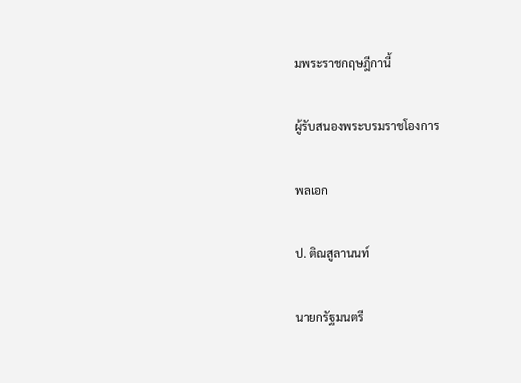มพระราชกฤษฎีกานี้

ผู้รับสนองพระบรมราชโองการ

พลเอก

ป. ติณสูลานนท์

นายกรัฐมนตรี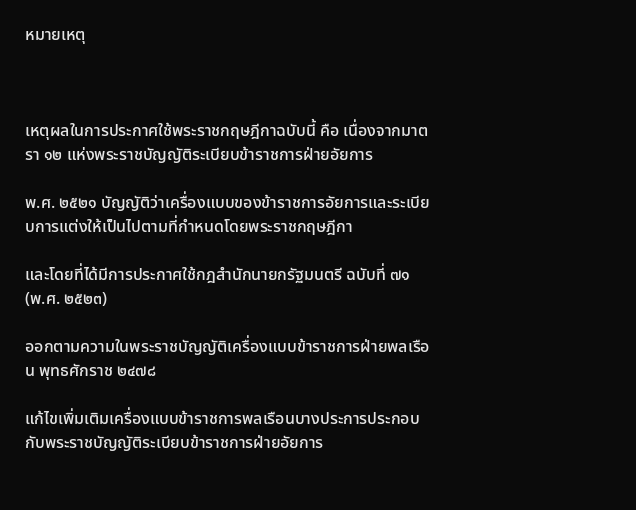หมายเหตุ



เหตุผลในการประกาศใช้พระราชกฤษฎีกาฉบับนี้ คือ เนื่องจากมาตรา ๑๒ แห่งพระราชบัญญัติระเบียบข้าราชการฝ่ายอัยการ

พ.ศ. ๒๕๒๑ บัญญัติว่าเครื่องแบบของข้าราชการอัยการและระเบียบการแต่งให้เป็นไปตามที่กำหนดโดยพระราชกฤษฎีกา

และโดยที่ได้มีการประกาศใช้กฎสำนักนายกรัฐมนตรี ฉบับที่ ๗๑ (พ.ศ. ๒๕๒๓)

ออกตามความในพระราชบัญญัติเครื่องแบบข้าราชการฝ่ายพลเรือน พุทธศักราช ๒๔๗๘

แก้ไขเพิ่มเติมเครื่องแบบข้าราชการพลเรือนบางประการประกอบกับพระราชบัญญัติระเบียบข้าราชการฝ่ายอัยการ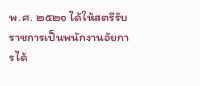พ.ศ. ๒๕๒๑ ได้ให้สตรีรับราชการเป็นพนักงานอัยการได้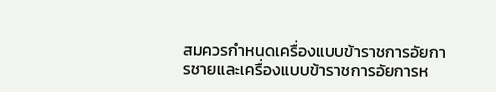สมควรกำหนดเครื่องแบบข้าราชการอัยการชายและเครื่องแบบข้าราชการอัยการห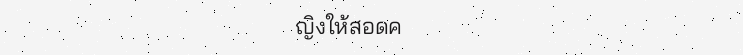ญิงให้สอดค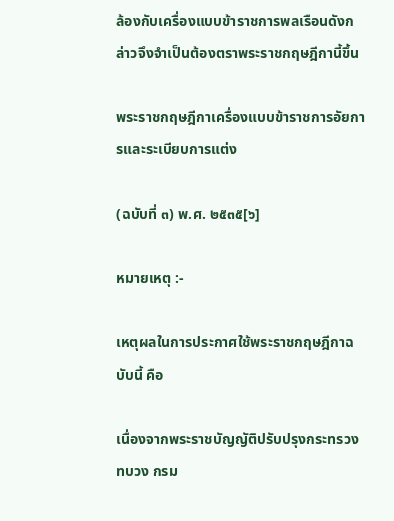ล้องกับเครื่องแบบข้าราชการพลเรือนดังกล่าวจึงจำเป็นต้องตราพระราชกฤษฎีกานี้ขึ้น

พระราชกฤษฎีกาเครื่องแบบข้าราชการอัยการและระเบียบการแต่ง

(ฉบับที่ ๓) พ.ศ. ๒๕๓๕[๖]

หมายเหตุ :-

เหตุผลในการประกาศใช้พระราชกฤษฎีกาฉบับนี้ คือ

เนื่องจากพระราชบัญญัติปรับปรุงกระทรวง ทบวง กรม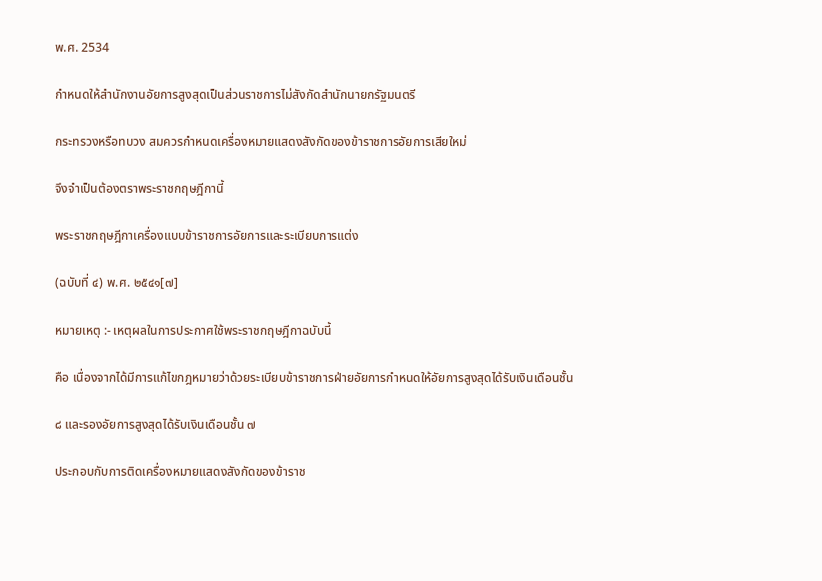พ.ศ. 2534

กำหนดให้สำนักงานอัยการสูงสุดเป็นส่วนราชการไม่สังกัดสำนักนายกรัฐมนตรี

กระทรวงหรือทบวง สมควรกำหนดเครื่องหมายแสดงสังกัดของข้าราชการอัยการเสียใหม่

จึงจำเป็นต้องตราพระราชกฤษฎีกานี้

พระราชกฤษฎีกาเครื่องแบบข้าราชการอัยการและระเบียบการแต่ง

(ฉบับที่ ๔) พ.ศ. ๒๕๔๑[๗]

หมายเหตุ :- เหตุผลในการประกาศใช้พระราชกฤษฎีกาฉบับนี้

คือ เนื่องจากได้มีการแก้ไขกฎหมายว่าด้วยระเบียบข้าราชการฝ่ายอัยการกำหนดให้อัยการสูงสุดได้รับเงินเดือนชั้น

๘ และรองอัยการสูงสุดได้รับเงินเดือนชั้น ๗

ประกอบกับการติดเครื่องหมายแสดงสังกัดของข้าราช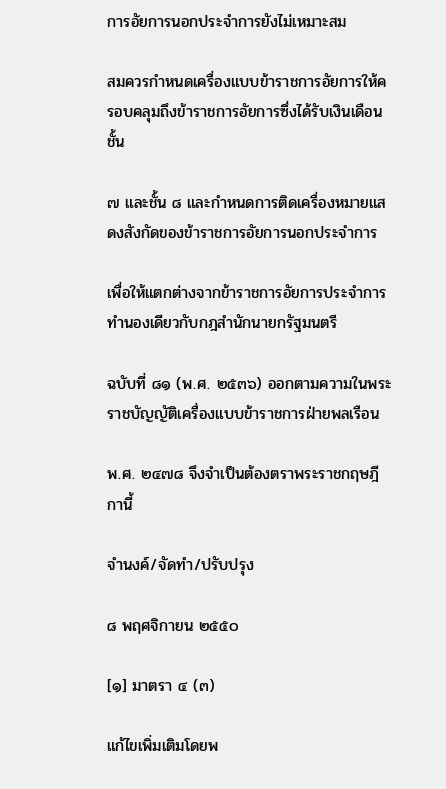การอัยการนอกประจำการยังไม่เหมาะสม

สมควรกำหนดเครื่องแบบข้าราชการอัยการให้ครอบคลุมถึงข้าราชการอัยการซึ่งได้รับเงินเดือนชั้น

๗ และชั้น ๘ และกำหนดการติดเครื่องหมายแสดงสังกัดของข้าราชการอัยการนอกประจำการ

เพื่อให้แตกต่างจากข้าราชการอัยการประจำการทำนองเดียวกับกฎสำนักนายกรัฐมนตรี

ฉบับที่ ๘๑ (พ.ศ. ๒๕๓๖) ออกตามความในพระราชบัญญัติเครื่องแบบข้าราชการฝ่ายพลเรือน

พ.ศ. ๒๔๗๘ จึงจำเป็นต้องตราพระราชกฤษฎีกานี้

จำนงค์/จัดทำ/ปรับปรุง

๘ พฤศจิกายน ๒๕๕๐

[๑] มาตรา ๔ (๓)

แก้ไขเพิ่มเติมโดยพ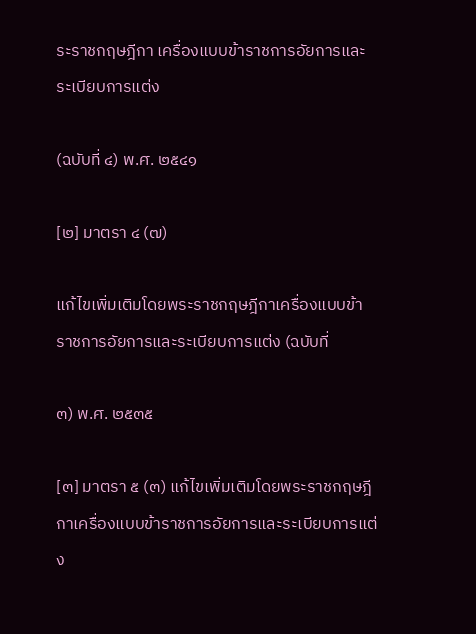ระราชกฤษฎีกา เครื่องแบบข้าราชการอัยการและระเบียบการแต่ง

(ฉบับที่ ๔) พ.ศ. ๒๕๔๑

[๒] มาตรา ๔ (๗)

แก้ไขเพิ่มเติมโดยพระราชกฤษฎีกาเครื่องแบบข้าราชการอัยการและระเบียบการแต่ง (ฉบับที่

๓) พ.ศ. ๒๕๓๕

[๓] มาตรา ๕ (๓) แก้ไขเพิ่มเติมโดยพระราชกฤษฎีกาเครื่องแบบข้าราชการอัยการและระเบียบการแต่ง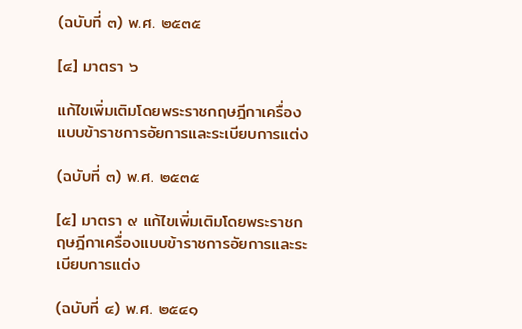(ฉบับที่ ๓) พ.ศ. ๒๕๓๕

[๔] มาตรา ๖

แก้ไขเพิ่มเติมโดยพระราชกฤษฎีกาเครื่องแบบข้าราชการอัยการและระเบียบการแต่ง

(ฉบับที่ ๓) พ.ศ. ๒๕๓๕

[๕] มาตรา ๙ แก้ไขเพิ่มเติมโดยพระราชกฤษฎีกาเครื่องแบบข้าราชการอัยการและระเบียบการแต่ง

(ฉบับที่ ๔) พ.ศ. ๒๕๔๑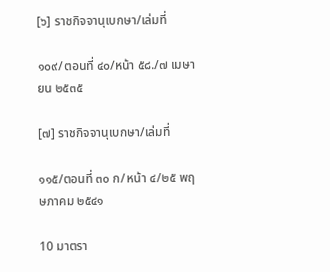[๖] ราชกิจจานุเบกษา/เล่มที่

๑๐๙/ตอนที่ ๔๐/หน้า ๕๘./๗ เมษายน ๒๕๓๕

[๗] ราชกิจจานุเบกษา/เล่มที่

๑๑๕/ตอนที่ ๓๐ ก/หน้า ๔/๒๕ พฤษภาคม ๒๕๔๑

10 มาตรา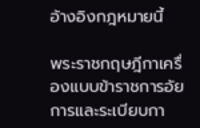อ้างอิงกฎหมายนี้

พระราชกฤษฎีกาเครื่องแบบข้าราชการอัยการและระเบียบกา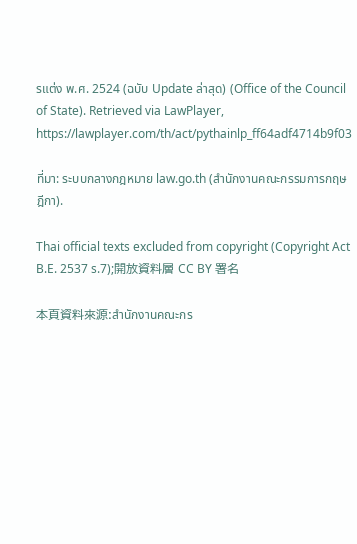รแต่ง พ.ศ. 2524 (ฉบับ Update ล่าสุด) (Office of the Council of State). Retrieved via LawPlayer, https://lawplayer.com/th/act/pythainlp_ff64adf4714b9f03

ที่มา: ระบบกลางกฎหมาย law.go.th (สำนักงานคณะกรรมการกฤษฎีกา).

Thai official texts excluded from copyright (Copyright Act B.E. 2537 s.7);開放資料層 CC BY 署名

本頁資料來源:สำนักงานคณะกร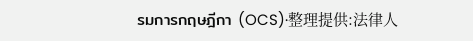รมการกฤษฎีกา (OCS)·整理提供:法律人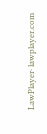LawPlayer· lawplayer.com